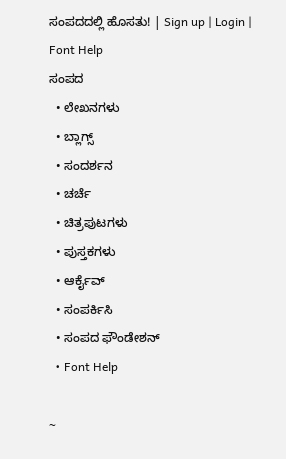ಸಂಪದದಲ್ಲಿ ಹೊಸತು! | Sign up | Login | Font Help
ಸಂಪದ
  • ಲೇಖನಗಳು
  • ಬ್ಲಾಗ್ಸ್
  • ಸಂದರ್ಶನ
  • ಚರ್ಚೆ
  • ಚಿತ್ರಪುಟಗಳು
  • ಪುಸ್ತಕಗಳು
  • ಆರ್ಕೈವ್
  • ಸಂಪರ್ಕಿಸಿ
  • ಸಂಪದ ಫೌಂಡೇಶನ್
  • Font Help

~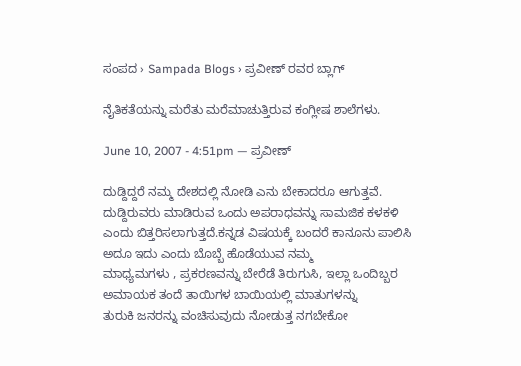ಸಂಪದ › Sampada Blogs › ಪ್ರವೀಣ್ ರವರ ಬ್ಲಾಗ್

ನೈತಿಕತೆಯನ್ನು ಮರೆತು ಮರೆಮಾಚುತ್ತಿರುವ ಕಂಗ್ಲೀಷ ಶಾಲೆಗಳು.

June 10, 2007 - 4:51pm — ಪ್ರವೀಣ್

ದುಡ್ದಿದ್ದರೆ ನಮ್ಮ ದೇಶದಲ್ಲಿ ನೋಡಿ ಎನು ಬೇಕಾದರೂ ಆಗುತ್ತವೆ. ದುಡ್ದಿರುವರು ಮಾಡಿರುವ ಒಂದು ಅಪರಾಧವನ್ನು ಸಾಮಜಿಕ ಕಳಕಳಿ
ಎಂದು ಬಿತ್ತರಿಸಲಾಗುತ್ತದೆ.ಕನ್ನಡ ವಿಷಯಕ್ಕೆ ಬಂದರೆ ಕಾನೂನು ಪಾಲಿಸಿ ಅದೂ ಇದು ಎಂದು ಬೊಬ್ಬೆ ಹೊಡೆಯುವ ನಮ್ಮ
ಮಾಧ್ಯಮಗಳು , ಪ್ರಕರಣವನ್ನು ಬೇರೆಡೆ ತಿರುಗುಸಿ, ಇಲ್ಲಾ ಒಂದಿಬ್ಬರ ಅಮಾಯಕ ತಂದೆ ತಾಯಿಗಳ ಬಾಯಿಯಲ್ಲಿ ಮಾತುಗಳನ್ನು
ತುರುಕಿ ಜನರನ್ನು ವಂಚಿಸುವುದು ನೋಡುತ್ತ ನಗಬೇಕೋ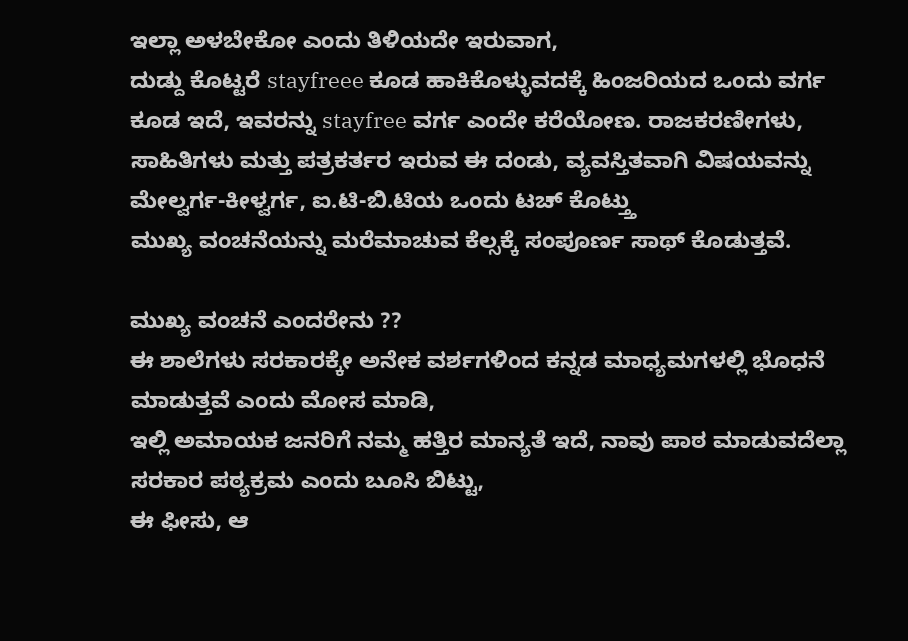ಇಲ್ಲಾ ಅಳಬೇಕೋ ಎಂದು ತಿಳಿಯದೇ ಇರುವಾಗ,
ದುಡ್ದು ಕೊಟ್ಟರೆ stayfreee ಕೂಡ ಹಾಕಿಕೊಳ್ಳುವದಕ್ಕೆ ಹಿಂಜರಿಯದ ಒಂದು ವರ್ಗ ಕೂಡ ಇದೆ, ಇವರನ್ನು stayfree ವರ್ಗ ಎಂದೇ ಕರೆಯೋಣ. ರಾಜಕರಣೀಗಳು,
ಸಾಹಿತಿಗಳು ಮತ್ತು ಪತ್ರಕರ್ತರ ಇರುವ ಈ ದಂಡು, ವ್ಯವಸ್ತಿತವಾಗಿ ವಿಷಯವನ್ನು ಮೇಲ್ವರ್ಗ-ಕೀಳ್ವರ್ಗ, ಐ.ಟಿ-ಬಿ.ಟಿಯ ಒಂದು ಟಚ್ ಕೊಟ್ತ್ತು
ಮುಖ್ಯ ವಂಚನೆಯನ್ನು ಮರೆಮಾಚುವ ಕೆಲ್ಸಕ್ಕೆ ಸಂಪೂರ್ಣ ಸಾಥ್ ಕೊಡುತ್ತವೆ.

ಮುಖ್ಯ ವಂಚನೆ ಎಂದರೇನು ??
ಈ ಶಾಲೆಗಳು ಸರಕಾರಕ್ಕೇ ಅನೇಕ ವರ್ಶಗಳಿಂದ ಕನ್ನಡ ಮಾಧ್ಯಮಗಳಲ್ಲಿ ಭೊಧನೆ ಮಾಡುತ್ತವೆ ಎಂದು ಮೋಸ ಮಾಡಿ,
ಇಲ್ಲಿ ಅಮಾಯಕ ಜನರಿಗೆ ನಮ್ಮ ಹತ್ತಿರ ಮಾನ್ಯತೆ ಇದೆ, ನಾವು ಪಾಠ ಮಾಡುವದೆಲ್ಲಾ ಸರಕಾರ ಪಠ್ಯಕ್ರಮ ಎಂದು ಬೂಸಿ ಬಿಟ್ಟು,
ಈ ಫೀಸು, ಆ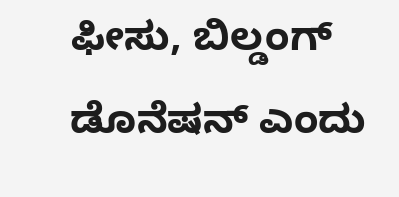ಫೀಸು, ಬಿಲ್ಡಂಗ್ ಡೊನೆಷನ್ ಎಂದು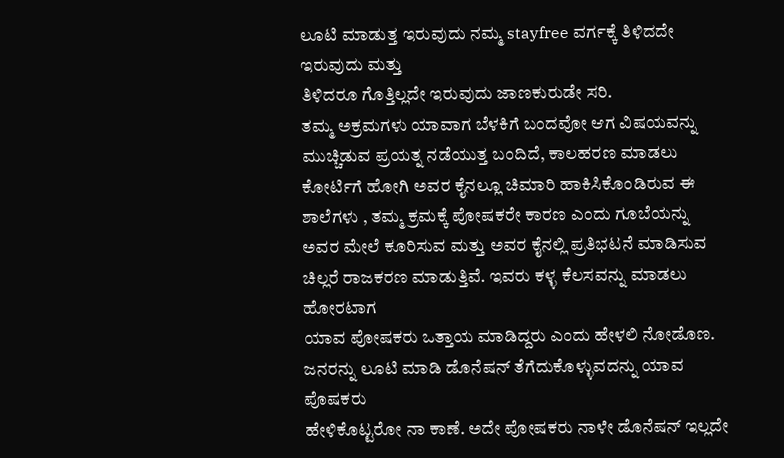ಲೂಟಿ ಮಾಡುತ್ತ ಇರುವುದು ನಮ್ಮ stayfree ವರ್ಗಕ್ಕೆ ತಿಳಿದದೇ ಇರುವುದು ಮತ್ತು
ತಿಳಿದರೂ ಗೊತ್ತಿಲ್ಲದೇ ಇರುವುದು ಜಾಣಕುರುಡೇ ಸರಿ.
ತಮ್ಮ ಅಕ್ರಮಗಳು ಯಾವಾಗ ಬೆಳಕಿಗೆ ಬಂದವೋ ಆಗ ವಿಷಯವನ್ನು ಮುಚ್ಚಿಡುವ ಪ್ರಯತ್ನ ನಡೆಯುತ್ತ ಬಂದಿದೆ, ಕಾಲಹರಣ ಮಾಡಲು
ಕೋರ್ಟಿಗೆ ಹೋಗಿ ಅವರ ಕೈನಲ್ಲೂ ಚಿಮಾರಿ ಹಾಕಿಸಿಕೊಂಡಿರುವ ಈ ಶಾಲೆಗಳು , ತಮ್ಮ ಕ್ರಮಕ್ಕೆ ಪೋಷಕರೇ ಕಾರಣ ಎಂದು ಗೂಬೆಯನ್ನು
ಅವರ ಮೇಲೆ ಕೂರಿಸುವ ಮತ್ತು ಅವರ ಕೈನಲ್ಲಿ ಪ್ರತಿಭಟನೆ ಮಾಡಿಸುವ ಚಿಲ್ಲರೆ ರಾಜಕರಣ ಮಾಡುತ್ತಿವೆ. ಇವರು ಕಳ್ಳ ಕೆಲಸವನ್ನು ಮಾಡಲು ಹೋರಟಾಗ
ಯಾವ ಪೋಷಕರು ಒತ್ತಾಯ ಮಾಡಿದ್ದರು ಎಂದು ಹೇಳಲಿ ನೋಡೊಣ. ಜನರನ್ನು ಲೂಟಿ ಮಾಡಿ ಡೊನೆಷನ್ ತೆಗೆದುಕೊಳ್ಳುವದನ್ನು ಯಾವ ಪೊಷಕರು
ಹೇಳಿಕೊಟ್ಟರೋ ನಾ ಕಾಣೆ. ಅದೇ ಪೋಷಕರು ನಾಳೇ ಡೊನೆಷನ್ ಇಲ್ಲದೇ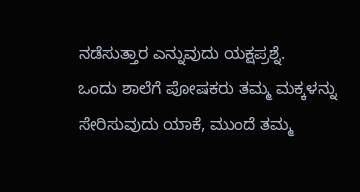ನಡೆಸುತ್ತಾರ ಎನ್ನುವುದು ಯಕ್ಷಪ್ರಶ್ನೆ.
ಒಂದು ಶಾಲೆಗೆ ಪೋಷಕರು ತಮ್ಮ ಮಕ್ಕಳನ್ನು ಸೇರಿಸುವುದು ಯಾಕೆ, ಮುಂದೆ ತಮ್ಮ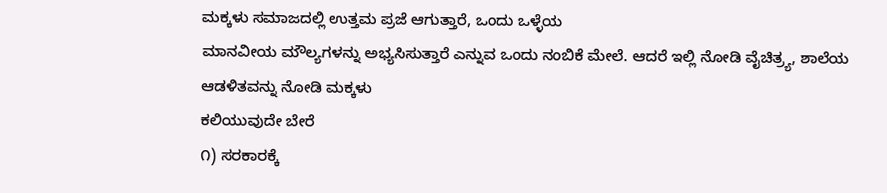ಮಕ್ಕಳು ಸಮಾಜದಲ್ಲಿ ಉತ್ತಮ ಪ್ರಜೆ ಆಗುತ್ತಾರೆ, ಒಂದು ಒಳ್ಳೆಯ
ಮಾನವೀಯ ಮೌಲ್ಯಗಳನ್ನು ಅಭ್ಯಸಿಸುತ್ತಾರೆ ಎನ್ನುವ ಒಂದು ನಂಬಿಕೆ ಮೇಲೆ. ಆದರೆ ಇಲ್ಲಿ ನೋಡಿ ವೈಚಿತ್ರ್ಯ, ಶಾಲೆಯ ಆಡಳಿತವನ್ನು ನೋಡಿ ಮಕ್ಕಳು
ಕಲಿಯುವುದೇ ಬೇರೆ
೧) ಸರಕಾರಕ್ಕೆ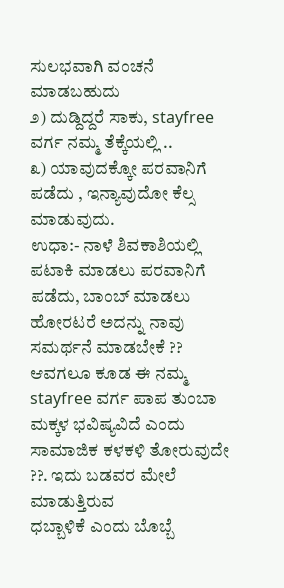ಸುಲಭವಾಗಿ ವಂಚನೆ ಮಾಡಬಹುದು
೨) ದುಡ್ದಿದ್ದರೆ ಸಾಕು, stayfree ವರ್ಗ ನಮ್ಮ ತೆಕ್ಕೆಯಲ್ಲಿ ..
೩) ಯಾವುದಕ್ಕೋ ಪರವಾನಿಗೆ ಪಡೆದು , ಇನ್ಯಾವುದೋ ಕೆಲ್ಸ ಮಾಡುವುದು.
ಉಧಾ:- ನಾಳೆ ಶಿವಕಾಶಿಯಲ್ಲಿ ಪಟಾಕಿ ಮಾಡಲು ಪರವಾನಿಗೆ ಪಡೆದು, ಬಾಂಬ್ ಮಾಡಲು ಹೋರಟರೆ ಅದನ್ನು ನಾವು ಸಮರ್ಥನೆ ಮಾಡಬೇಕೆ ??
ಆವಗಲೂ ಕೂಡ ಈ ನಮ್ಮ stayfree ವರ್ಗ ಪಾಪ ತುಂಬಾ ಮಕ್ಕಳ ಭವಿಷ್ಯವಿದೆ ಎಂದು ಸಾಮಾಜಿಕ ಕಳಕಳಿ ತೋರುವುದೇ ??. ಇದು ಬಡವರ ಮೇಲೆ ಮಾಡುತ್ತಿರುವ
ಧಬ್ಬಾಳಿಕೆ ಎಂದು ಬೊಬ್ಬೆ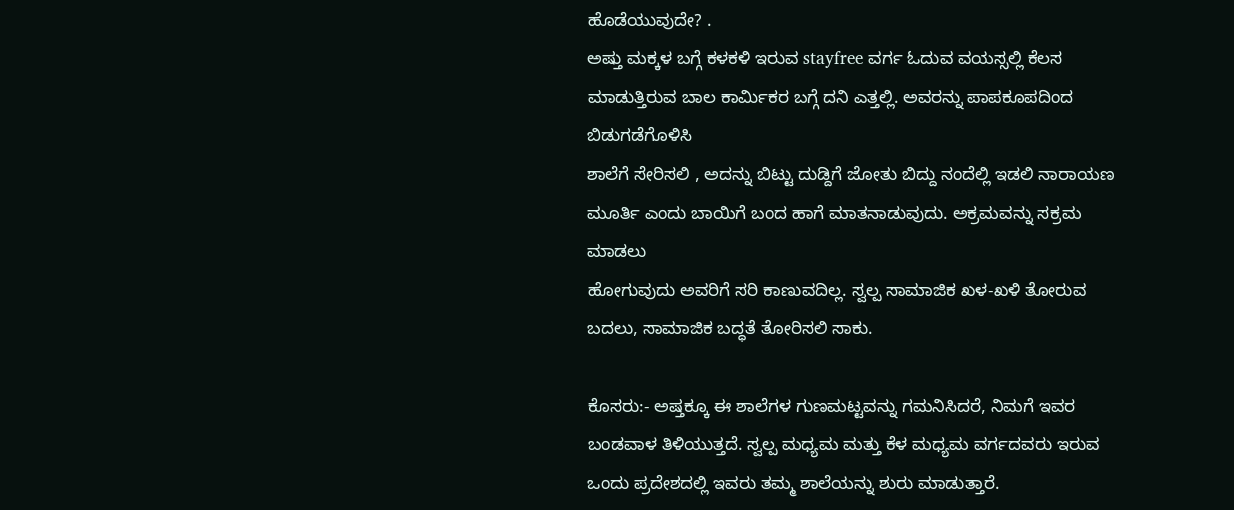ಹೊಡೆಯುವುದೇ? .
ಅಷ್ತು ಮಕ್ಕಳ ಬಗ್ಗೆ ಕಳಕಳಿ ಇರುವ stayfree ವರ್ಗ ಓದುವ ವಯಸ್ಸಲ್ಲಿ ಕೆಲಸ ಮಾಡುತ್ತಿರುವ ಬಾಲ ಕಾರ್ಮಿಕರ ಬಗ್ಗೆ ದನಿ ಎತ್ತಲ್ಲಿ. ಅವರನ್ನು ಪಾಪಕೂಪದಿಂದ ಬಿಡುಗಡೆಗೊಳಿಸಿ
ಶಾಲೆಗೆ ಸೇರಿಸಲಿ , ಅದನ್ನು ಬಿಟ್ಟು ದುಡ್ದಿಗೆ ಜೋತು ಬಿದ್ದು ನಂದೆಲ್ಲಿ ಇಡಲಿ ನಾರಾಯಣ ಮೂರ್ತಿ ಎಂದು ಬಾಯಿಗೆ ಬಂದ ಹಾಗೆ ಮಾತನಾಡುವುದು. ಅಕ್ರಮವನ್ನು ಸಕ್ರಮ ಮಾಡಲು
ಹೋಗುವುದು ಅವರಿಗೆ ಸರಿ ಕಾಣುವದಿಲ್ಲ. ಸ್ವಲ್ಪ ಸಾಮಾಜಿಕ ಖಳ-ಖಳಿ ತೋರುವ ಬದಲು, ಸಾಮಾಜಿಕ ಬದ್ಧತೆ ತೋರಿಸಲಿ ಸಾಕು.

ಕೊಸರು:- ಅಷ್ತಕ್ಕೂ ಈ ಶಾಲೆಗಳ ಗುಣಮಟ್ಟವನ್ನು ಗಮನಿಸಿದರೆ, ನಿಮಗೆ ಇವರ ಬಂಡವಾಳ ತಿಳಿಯುತ್ತದೆ. ಸ್ವಲ್ಪ ಮಧ್ಯಮ ಮತ್ತು ಕೆಳ ಮಧ್ಯಮ ವರ್ಗದವರು ಇರುವ ಒಂದು ಪ್ರದೇಶದಲ್ಲಿ ಇವರು ತಮ್ಮ ಶಾಲೆಯನ್ನು ಶುರು ಮಾಡುತ್ತಾರೆ.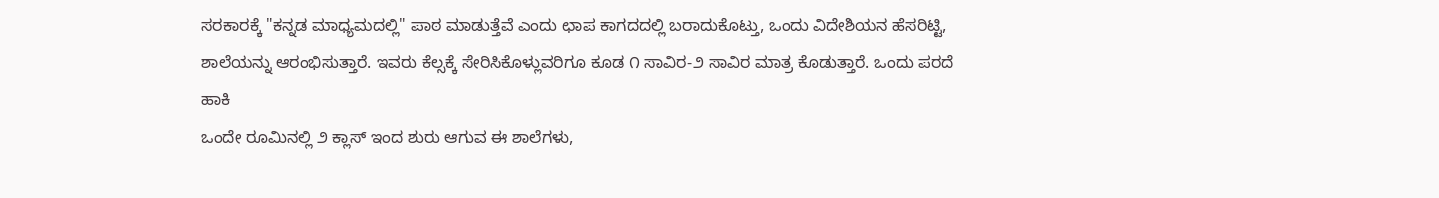ಸರಕಾರಕ್ಕೆ "ಕನ್ನಡ ಮಾಧ್ಯಮದಲ್ಲಿ" ಪಾಠ ಮಾಡುತ್ತೆವೆ ಎಂದು ಛಾಪ ಕಾಗದದಲ್ಲಿ ಬರಾದುಕೊಟ್ತು, ಒಂದು ವಿದೇಶಿಯನ ಹೆಸರಿಟ್ಟಿ, ಶಾಲೆಯನ್ನು ಆರಂಭಿಸುತ್ತಾರೆ. ಇವರು ಕೆಲ್ಸಕ್ಕೆ ಸೇರಿಸಿಕೊಳ್ಲುವರಿಗೂ ಕೂಡ ೧ ಸಾವಿರ-೨ ಸಾವಿರ ಮಾತ್ರ ಕೊಡುತ್ತಾರೆ. ಒಂದು ಪರದೆ ಹಾಕಿ
ಒಂದೇ ರೂಮಿನಲ್ಲಿ ೨ ಕ್ಲಾಸ್ ಇಂದ ಶುರು ಆಗುವ ಈ ಶಾಲೆಗಳು,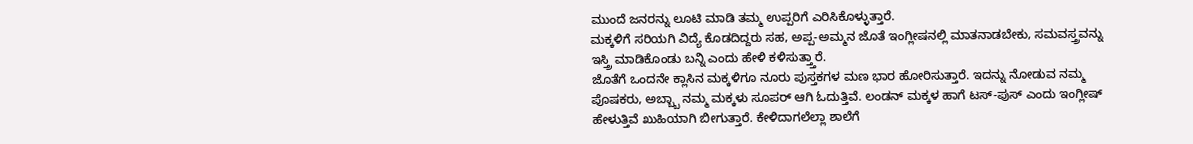ಮುಂದೆ ಜನರನ್ನು ಲೂಟಿ ಮಾಡಿ ತಮ್ಮ ಉಪ್ಪರಿಗೆ ಎರಿಸಿಕೊಳ್ಳುತ್ತಾರೆ.
ಮಕ್ಕಳಿಗೆ ಸರಿಯಗಿ ವಿದ್ಯೆ ಕೊಡದಿದ್ದರು ಸಹ, ಅಪ್ಪ-ಅಮ್ಮನ ಜೊತೆ ಇಂಗ್ಲೀಷನಲ್ಲಿ ಮಾತನಾಡಬೇಕು, ಸಮವಸ್ತ್ರವನ್ನು ಇಸ್ತ್ರಿ ಮಾಡಿಕೊಂಡು ಬನ್ನಿ ಎಂದು ಹೇಳಿ ಕಳಿಸುತ್ತ್ತಾರೆ.
ಜೊತೆಗೆ ಒಂದನೇ ಕ್ಲಾಸಿನ ಮಕ್ಕಳಿಗೂ ನೂರು ಪುಸ್ತಕಗಳ ಮಣ ಭಾರ ಹೋರಿಸುತ್ತಾರೆ. ಇದನ್ನು ನೋಡುವ ನಮ್ಮ ಪೊಷಕರು, ಅಬ್ಬ್ಬಾ ನಮ್ಮ ಮಕ್ಕಳು ಸೂಪರ್ ಆಗಿ ಓದುತ್ತಿವೆ. ಲಂಡನ್ ಮಕ್ಕಳ ಹಾಗೆ ಟಸ್-ಪುಸ್ ಎಂದು ಇಂಗ್ಲೀಷ್ ಹೇಳುತ್ತಿವೆ ಖುಹಿಯಾಗಿ ಬೀಗುತ್ತಾರೆ. ಕೇಳಿದಾಗಲೆಲ್ಲಾ ಶಾಲೆಗೆ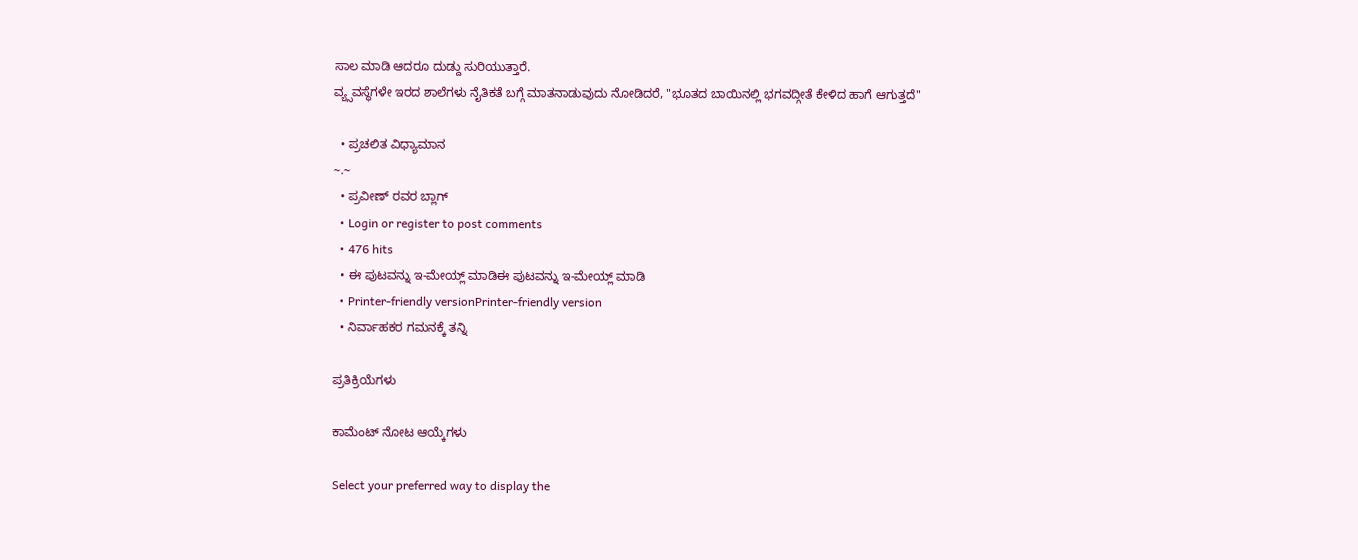ಸಾಲ ಮಾಡಿ ಆದರೂ ದುಡ್ದು ಸುರಿಯುತ್ತಾರೆ.
ವ್ಯ್ಸವಸ್ಥೆಗಳೇ ಇರದ ಶಾಲೆಗಳು ನೈತಿಕತೆ ಬಗ್ಗೆ ಮಾತನಾಡುವುದು ನೋಡಿದರೆ, "ಭೂತದ ಬಾಯಿನಲ್ಲಿ ಭಗವದ್ಗೀತೆ ಕೇಳಿದ ಹಾಗೆ ಆಗುತ್ತದೆ"

  • ಪ್ರಚಲಿತ ವಿಧ್ಯಾಮಾನ
~.~
  • ಪ್ರವೀಣ್ ರವರ ಬ್ಲಾಗ್
  • Login or register to post comments
  • 476 hits
  • ಈ ಪುಟವನ್ನು ಇ-ಮೇಯ್ಲ್ ಮಾಡಿಈ ಪುಟವನ್ನು ಇ-ಮೇಯ್ಲ್ ಮಾಡಿ
  • Printer-friendly versionPrinter-friendly version
  • ನಿರ್ವಾಹಕರ ಗಮನಕ್ಕೆ ತನ್ನಿ

ಪ್ರತಿಕ್ರಿಯೆಗಳು

ಕಾಮೆಂಟ್ ನೋಟ ಆಯ್ಕೆಗಳು

Select your preferred way to display the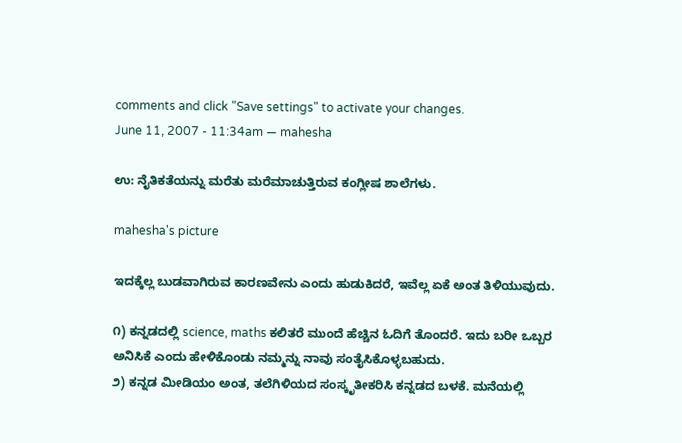comments and click "Save settings" to activate your changes.
June 11, 2007 - 11:34am — mahesha

ಉ: ನೈತಿಕತೆಯನ್ನು ಮರೆತು ಮರೆಮಾಚುತ್ತಿರುವ ಕಂಗ್ಲೀಷ ಶಾಲೆಗಳು.

mahesha's picture

ಇದಕ್ಕೆಲ್ಲ ಬುಡವಾಗಿರುವ ಕಾರಣವೇನು ಎಂದು ಹುಡುಕಿದರೆ, ಇವೆಲ್ಲ ಏಕೆ ಅಂತ ತಿಳಿಯುವುದು.

೧) ಕನ್ನಡದಲ್ಲಿ science, maths ಕಲಿತರೆ ಮುಂದೆ ಹೆಚ್ಚಿನ ಓದಿಗೆ ತೊಂದರೆ. ಇದು ಬರೀ ಒಬ್ಬರ ಅನಿಸಿಕೆ ಎಂದು ಹೇಳಿಕೊಂಡು ನಮ್ಮನ್ನು ನಾವು ಸಂತೈಸಿಕೊಳ್ಳಬಹುದು.
೨) ಕನ್ನಡ ಮೀಡಿಯಂ ಅಂತ, ತಲೆಗಿಳಿಯದ ಸಂಸ್ಕೃತೀಕರಿಸಿ ಕನ್ನಡದ ಬಳಕೆ. ಮನೆಯಲ್ಲಿ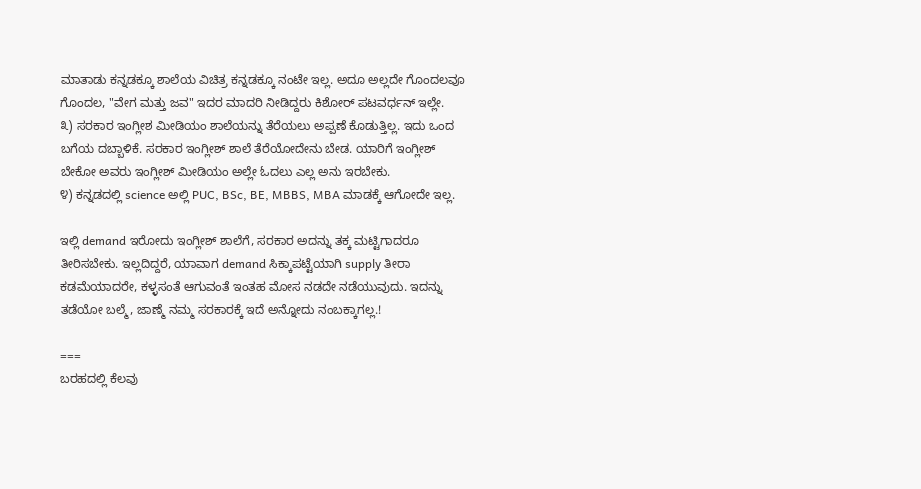ಮಾತಾಡು ಕನ್ನಡಕ್ಕೂ ಶಾಲೆಯ ವಿಚಿತ್ರ ಕನ್ನಡಕ್ಕೂ ನಂಟೇ ಇಲ್ಲ. ಅದೂ ಅಲ್ಲದೇ ಗೊಂದಲವೂ ಗೊಂದಲ, "ವೇಗ ಮತ್ತು ಜವ" ಇದರ ಮಾದರಿ ನೀಡಿದ್ದರು ಕಿಶೋರ್‍ ಪಟವರ್ಧನ್ ಇಲ್ಲೇ.
೩) ಸರಕಾರ ಇಂಗ್ಲೀಶ ಮೀಡಿಯಂ ಶಾಲೆಯನ್ನು ತೆರೆಯಲು ಅಪ್ಪಣೆ ಕೊಡುತ್ತಿಲ್ಲ. ಇದು ಒಂದ ಬಗೆಯ ದಬ್ಬಾಳಿಕೆ. ಸರಕಾರ ಇಂಗ್ಲೀಶ್ ಶಾಲೆ ತೆರೆಯೋದೇನು ಬೇಡ. ಯಾರಿಗೆ ಇಂಗ್ಲೀಶ್ ಬೇಕೋ ಅವರು ಇಂಗ್ಲೀಶ್ ಮೀಡಿಯಂ ಅಲ್ಲೇ ಓದಲು ಎಲ್ಲ ಅನು ಇರಬೇಕು.
೪) ಕನ್ನಡದಲ್ಲಿ science ಅಲ್ಲಿ PUC, BSc, BE, MBBS, MBA ಮಾಡಕ್ಕೆ ಆಗೋದೇ ಇಲ್ಲ.

ಇಲ್ಲಿ demand ಇರೋದು ಇಂಗ್ಲೀಶ್ ಶಾಲೆಗೆ, ಸರಕಾರ ಅದನ್ನು ತಕ್ಕ ಮಟ್ಟಿಗಾದರೂ ತೀರಿಸಬೇಕು. ಇಲ್ಲದಿದ್ದರೆ, ಯಾವಾಗ demand ಸಿಕ್ಕಾಪಟ್ಟೆಯಾಗಿ supply ತೀರಾ ಕಡಮೆಯಾದರೇ, ಕಳ್ಳಸಂತೆ ಆಗುವಂತೆ ಇಂತಹ ಮೋಸ ನಡದೇ ನಡೆಯುವುದು. ಇದನ್ನು ತಡೆಯೋ ಬಲ್ಮೆ, ಜಾಣ್ಮೆ ನಮ್ಮ ಸರಕಾರಕ್ಕೆ ಇದೆ ಅನ್ನೋದು ನಂಬಕ್ಕಾಗಲ್ಲ.!

===
ಬರಹದಲ್ಲಿ ಕೆಲವು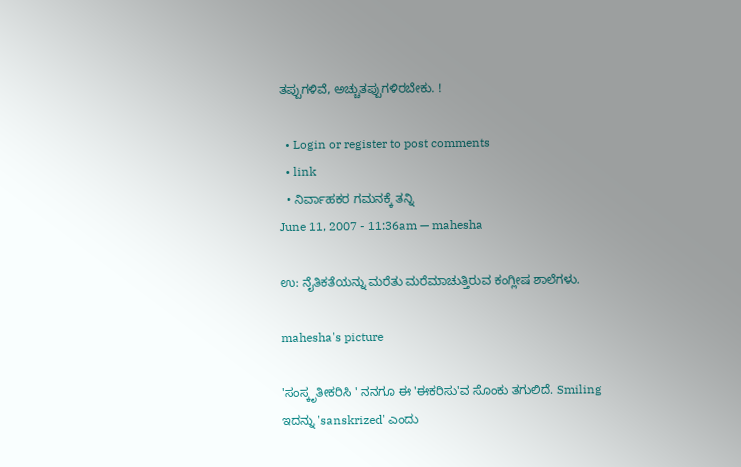ತಪ್ಪುಗಳಿವೆ, ಅಚ್ಚುತಪ್ಪುಗಳಿರಬೇಕು. !

  • Login or register to post comments
  • link
  • ನಿರ್ವಾಹಕರ ಗಮನಕ್ಕೆ ತನ್ನಿ
June 11, 2007 - 11:36am — mahesha

ಉ: ನೈತಿಕತೆಯನ್ನು ಮರೆತು ಮರೆಮಾಚುತ್ತಿರುವ ಕಂಗ್ಲೀಷ ಶಾಲೆಗಳು.

mahesha's picture

'ಸಂಸ್ಕೃತೀಕರಿಸಿ ' ನನಗೂ ಈ 'ಈಕರಿಸು'ವ ಸೊಂಕು ತಗುಲಿದೆ. Smiling
ಇದನ್ನು 'sanskrized' ಎಂದು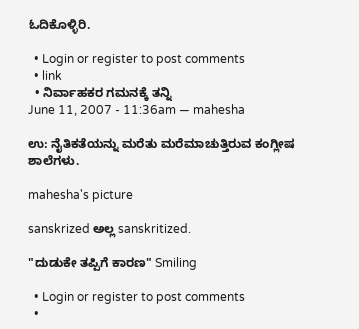ಓದಿಕೊಳ್ಳಿರಿ.

  • Login or register to post comments
  • link
  • ನಿರ್ವಾಹಕರ ಗಮನಕ್ಕೆ ತನ್ನಿ
June 11, 2007 - 11:36am — mahesha

ಉ: ನೈತಿಕತೆಯನ್ನು ಮರೆತು ಮರೆಮಾಚುತ್ತಿರುವ ಕಂಗ್ಲೀಷ ಶಾಲೆಗಳು.

mahesha's picture

sanskrized ಅಲ್ಲ sanskritized.

"ದುಡುಕೇ ತಪ್ಪಿಗೆ ಕಾರಣ" Smiling

  • Login or register to post comments
  •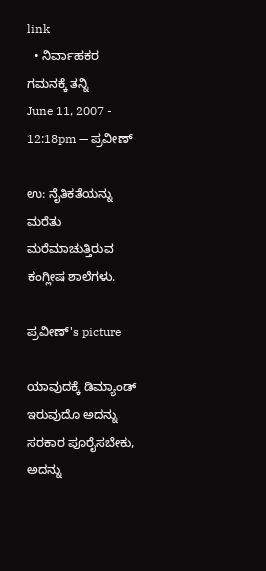link
  • ನಿರ್ವಾಹಕರ ಗಮನಕ್ಕೆ ತನ್ನಿ
June 11, 2007 - 12:18pm — ಪ್ರವೀಣ್

ಉ: ನೈತಿಕತೆಯನ್ನು ಮರೆತು ಮರೆಮಾಚುತ್ತಿರುವ ಕಂಗ್ಲೀಷ ಶಾಲೆಗಳು.

ಪ್ರವೀಣ್'s picture

ಯಾವುದಕ್ಕೆ ಡಿಮ್ಯಾಂಡ್ ಇರುವುದೊ ಅದನ್ನು ಸರಕಾರ ಪೂರೈಸಬೇಕು, ಅದನ್ನು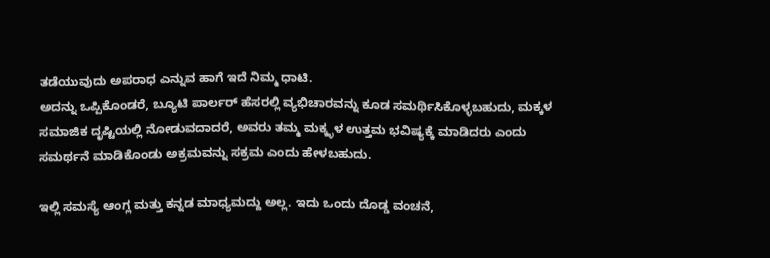ತಡೆಯುವುದು ಅಪರಾಧ ಎನ್ನುವ ಹಾಗೆ ಇದೆ ನಿಮ್ಮ ಧಾಟಿ.
ಅದನ್ನು ಒಪ್ಪಿಕೊಂಡರೆ, ಬ್ಯೂಟಿ ಪಾರ್ಲರ್ ಹೆಸರಲ್ಲಿ ವ್ಯಭಿಚಾರವನ್ನು ಕೂಡ ಸಮರ್ಥಿಸಿಕೊಳ್ಳಬಹುದು, ಮಕ್ಕಳ ಸಮಾಜಿಕ ದೃಷ್ಟಿಯಲ್ಲಿ ನೋಡುವದಾದರೆ, ಅವರು ತಮ್ಮ ಮಕ್ಕ್ಳಳ ಉತ್ತಮ ಭವಿಷ್ಯಕ್ಕೆ ಮಾಡಿದರು ಎಂದು ಸಮರ್ಥನೆ ಮಾಡಿಕೊಂಡು ಅಕ್ರಮವನ್ನು ಸಕ್ರಮ ಎಂದು ಹೇಳಬಹುದು.

ಇಲ್ಲಿ ಸಮಸ್ಯೆ ಆಂಗ್ಲ ಮತ್ತು ಕನ್ನಡ ಮಾಧ್ಯಮದ್ದು ಅಲ್ಲ. ಇದು ಒಂದು ದೊಡ್ಡ ವಂಚನೆ,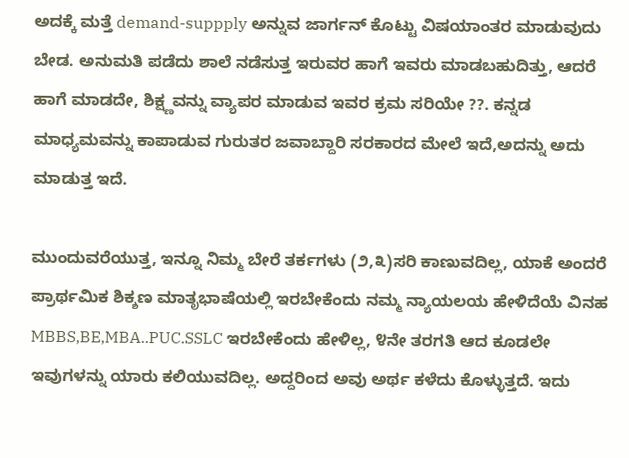ಅದಕ್ಕೆ ಮತ್ತೆ demand-suppply ಅನ್ನುವ ಜಾರ್ಗನ್ ಕೊಟ್ಟು ವಿಷಯಾಂತರ ಮಾಡುವುದು ಬೇಡ. ಅನುಮತಿ ಪಡೆದು ಶಾಲೆ ನಡೆಸುತ್ತ ಇರುವರ ಹಾಗೆ ಇವರು ಮಾಡಬಹುದಿತ್ತು, ಆದರೆ ಹಾಗೆ ಮಾಡದೇ, ಶಿಕ್ಷ್ಣವನ್ನು ವ್ಯಾಪರ ಮಾಡುವ ಇವರ ಕ್ರಮ ಸರಿಯೇ ??. ಕನ್ನಡ ಮಾಧ್ಯಮವನ್ನು ಕಾಪಾಡುವ ಗುರುತರ ಜವಾಬ್ದಾರಿ ಸರಕಾರದ ಮೇಲೆ ಇದೆ,ಅದನ್ನು ಅದು ಮಾಡುತ್ತ ಇದೆ.

ಮುಂದುವರೆಯುತ್ತ, ಇನ್ನೂ ನಿಮ್ಮ ಬೇರೆ ತರ್ಕಗಳು (೨,೩)ಸರಿ ಕಾಣುವದಿಲ್ಲ, ಯಾಕೆ ಅಂದರೆ ಪ್ರಾರ್ಥಮಿಕ ಶಿಕ್ಶಣ ಮಾತೃಭಾಷೆಯಲ್ಲಿ ಇರಬೇಕೆಂದು ನಮ್ಮ ನ್ಯಾಯಲಯ ಹೇಳಿದೆಯೆ ವಿನಹ MBBS,BE,MBA..PUC.SSLC ಇರಬೇಕೆಂದು ಹೇಳಿಲ್ಲ, ೪ನೇ ತರಗತಿ ಆದ ಕೂಡಲೇ ಇವುಗಳನ್ನು ಯಾರು ಕಲಿಯುವದಿಲ್ಲ. ಅದ್ದರಿಂದ ಅವು ಅರ್ಥ ಕಳೆದು ಕೊಳ್ಳುತ್ತದೆ. ಇದು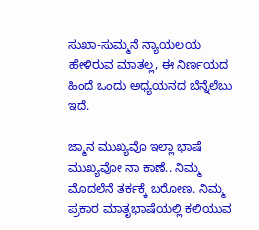ಸುಖಾ-ಸುಮ್ಮನೆ ನ್ಯಾಯಲಯ ಹೇಳಿರುವ ಮಾತಲ್ಲ, ಈ ನಿರ್ಣಯದ ಹಿಂದೆ ಒಂದು ಅಧ್ಯಯನದ ಬೆನ್ನೆಲೆಬು ಇದೆ.

ಜ್ಮಾನ ಮುಖ್ಯವೊ ಇಲ್ಲಾ ಭಾಷೆ ಮುಖ್ಯವೋ ನಾ ಕಾಣೆ.. ನಿಮ್ಮ ಮೊದಲೆನೆ ತರ್ಕಕ್ಕೆ ಬರೋಣ. ನಿಮ್ಮ ಪ್ರಕಾರ ಮಾತೃಭಾಷೆಯಲ್ಲಿ ಕಲಿಯುವ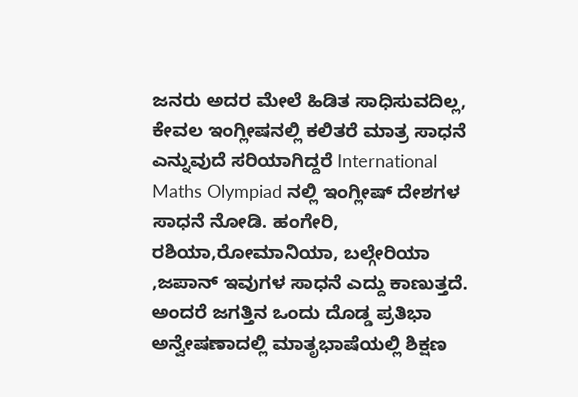ಜನರು ಅದರ ಮೇಲೆ ಹಿಡಿತ ಸಾಧಿಸುವದಿಲ್ಲ, ಕೇವಲ ಇಂಗ್ಲೀಷನಲ್ಲಿ ಕಲಿತರೆ ಮಾತ್ರ ಸಾಧನೆ ಎನ್ನುವುದೆ ಸರಿಯಾಗಿದ್ದರೆ International Maths Olympiad ನಲ್ಲಿ ಇಂಗ್ಲೀಷ್ ದೇಶಗಳ ಸಾಧನೆ ನೋಡಿ. ಹಂಗೇರಿ, ರಶಿಯಾ,ರೋಮಾನಿಯಾ, ಬಲ್ಗೇರಿಯಾ ,ಜಪಾನ್ ಇವುಗಳ ಸಾಧನೆ ಎದ್ದು ಕಾಣುತ್ತದೆ. ಅಂದರೆ ಜಗತ್ತಿನ ಒಂದು ದೊಡ್ಡ ಪ್ರತಿಭಾ ಅನ್ವೇಷಣಾದಲ್ಲಿ ಮಾತೃಭಾಷೆಯಲ್ಲಿ ಶಿಕ್ಷಣ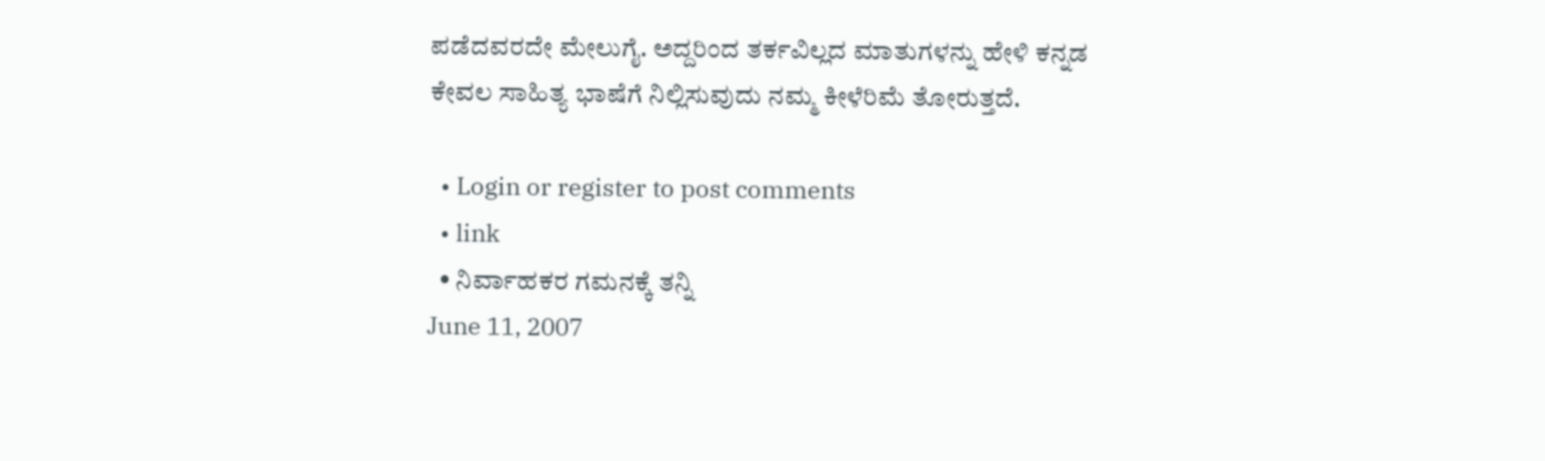ಪಡೆದವರದೇ ಮೇಲುಗೈ. ಅದ್ದರಿಂದ ತರ್ಕವಿಲ್ಲದ ಮಾತುಗಳನ್ನು ಹೇಳಿ ಕನ್ನಡ ಕೇವಲ ಸಾಹಿತ್ಯ ಭಾಷೆಗೆ ನಿಲ್ಲಿಸುವುದು ನಮ್ಮ ಕೀಳೆರಿಮೆ ತೋರುತ್ತದೆ.

  • Login or register to post comments
  • link
  • ನಿರ್ವಾಹಕರ ಗಮನಕ್ಕೆ ತನ್ನಿ
June 11, 2007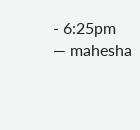- 6:25pm — mahesha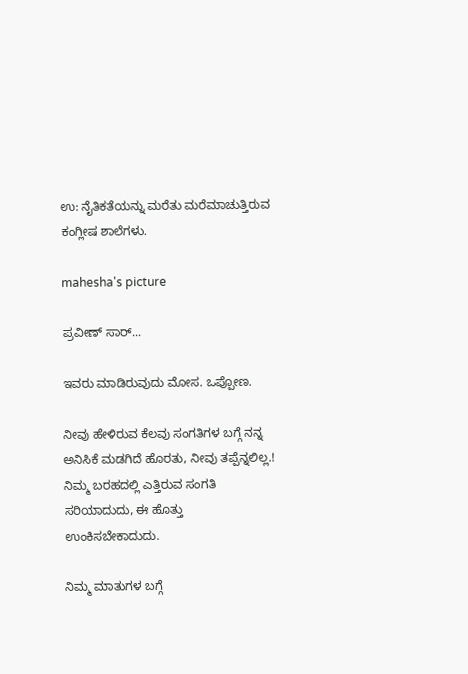ಉ: ನೈತಿಕತೆಯನ್ನು ಮರೆತು ಮರೆಮಾಚುತ್ತಿರುವ ಕಂಗ್ಲೀಷ ಶಾಲೆಗಳು.

mahesha's picture

ಪ್ರವೀಣ್ ಸಾರ್‍...

ಇವರು ಮಾಡಿರುವುದು ಮೋಸ. ಒಪ್ಪೋಣ.

ನೀವು ಹೇಳಿರುವ ಕೆಲವು ಸಂಗತಿಗಳ ಬಗ್ಗೆ ನನ್ನ ಅನಿಸಿಕೆ ಮಡಗಿದೆ ಹೊರತು, ನೀವು ತಪ್ಪೆನ್ನಲಿಲ್ಲ.! ನಿಮ್ಮ ಬರಹದಲ್ಲಿ ಎತ್ತಿರುವ ಸಂಗತಿ ಸರಿಯಾದುದು, ಈ ಹೊತ್ತು ಉಂಕಿಸಬೇಕಾದುದು.

ನಿಮ್ಮ ಮಾತುಗಳ ಬಗ್ಗೆ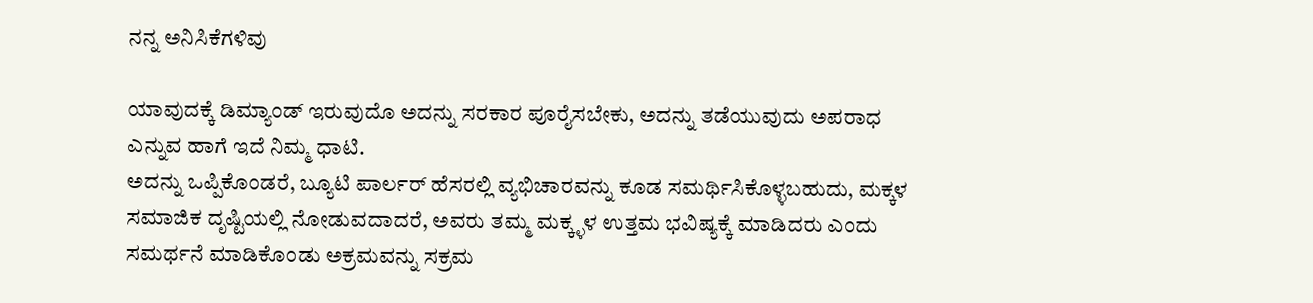ನನ್ನ ಅನಿಸಿಕೆಗಳಿವು

ಯಾವುದಕ್ಕೆ ಡಿಮ್ಯಾಂಡ್ ಇರುವುದೊ ಅದನ್ನು ಸರಕಾರ ಪೂರೈಸಬೇಕು, ಅದನ್ನು ತಡೆಯುವುದು ಅಪರಾಧ ಎನ್ನುವ ಹಾಗೆ ಇದೆ ನಿಮ್ಮ ಧಾಟಿ.
ಅದನ್ನು ಒಪ್ಪಿಕೊಂಡರೆ, ಬ್ಯೂಟಿ ಪಾರ್ಲರ್ ಹೆಸರಲ್ಲಿ ವ್ಯಭಿಚಾರವನ್ನು ಕೂಡ ಸಮರ್ಥಿಸಿಕೊಳ್ಳಬಹುದು, ಮಕ್ಕಳ ಸಮಾಜಿಕ ದೃಷ್ಟಿಯಲ್ಲಿ ನೋಡುವದಾದರೆ, ಅವರು ತಮ್ಮ ಮಕ್ಕ್ಳಳ ಉತ್ತಮ ಭವಿಷ್ಯಕ್ಕೆ ಮಾಡಿದರು ಎಂದು ಸಮರ್ಥನೆ ಮಾಡಿಕೊಂಡು ಅಕ್ರಮವನ್ನು ಸಕ್ರಮ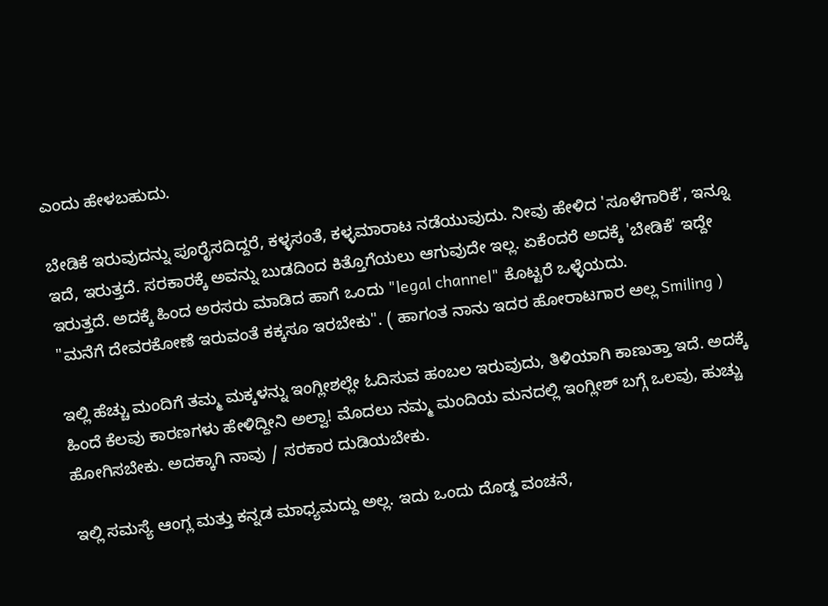ಎಂದು ಹೇಳಬಹುದು.

ಬೇಡಿಕೆ ಇರುವುದನ್ನು ಪೂರೈಸದಿದ್ದರೆ, ಕಳ್ಳಸಂತೆ, ಕಳ್ಳಮಾರಾಟ ನಡೆಯುವುದು. ನೀವು ಹೇಳಿದ 'ಸೂಳೆಗಾರಿಕೆ', ಇನ್ನೂ ಇದೆ, ಇರುತ್ತದೆ. ಸರಕಾರಕ್ಕೆ ಅವನ್ನು ಬುಡದಿಂದ ಕಿತ್ತೊಗೆಯಲು ಆಗುವುದೇ ಇಲ್ಲ. ಏಕೆಂದರೆ ಅದಕ್ಕೆ 'ಬೇಡಿಕೆ' ಇದ್ದೇ ಇರುತ್ತದೆ. ಅದಕ್ಕೆ ಹಿಂದ ಅರಸರು ಮಾಡಿದ ಹಾಗೆ ಒಂದು "legal channel" ಕೊಟ್ಟರೆ ಒಳ್ಳೆಯದು.
"ಮನೆಗೆ ದೇವರಕೋಣೆ ಇರುವಂತೆ ಕಕ್ಕಸೂ ಇರಬೇಕು". ( ಹಾಗಂತ ನಾನು ಇದರ ಹೋರಾಟಗಾರ ಅಲ್ಲ Smiling )

ಇಲ್ಲಿ ಹೆಚ್ಚು ಮಂದಿಗೆ ತಮ್ಮ ಮಕ್ಕಳನ್ನು ಇಂಗ್ಲೀಶಲ್ಲೇ ಓದಿಸುವ ಹಂಬಲ ಇರುವುದು, ತಿಳಿಯಾಗಿ ಕಾಣುತ್ತಾ ಇದೆ. ಅದಕ್ಕೆ ಹಿಂದೆ ಕೆಲವು ಕಾರಣಗಳು ಹೇಳಿದ್ದೀನಿ ಅಲ್ವಾ! ಮೊದಲು ನಮ್ಮ ಮಂದಿಯ ಮನದಲ್ಲಿ ಇಂಗ್ಲೀಶ್ ಬಗ್ಗೆ ಒಲವು, ಹುಚ್ಚು ಹೋಗಿಸಬೇಕು. ಅದಕ್ಕಾಗಿ ನಾವು / ಸರಕಾರ ದುಡಿಯಬೇಕು.

ಇಲ್ಲಿ ಸಮಸ್ಯೆ ಆಂಗ್ಲ ಮತ್ತು ಕನ್ನಡ ಮಾಧ್ಯಮದ್ದು ಅಲ್ಲ. ಇದು ಒಂದು ದೊಡ್ಡ ವಂಚನೆ,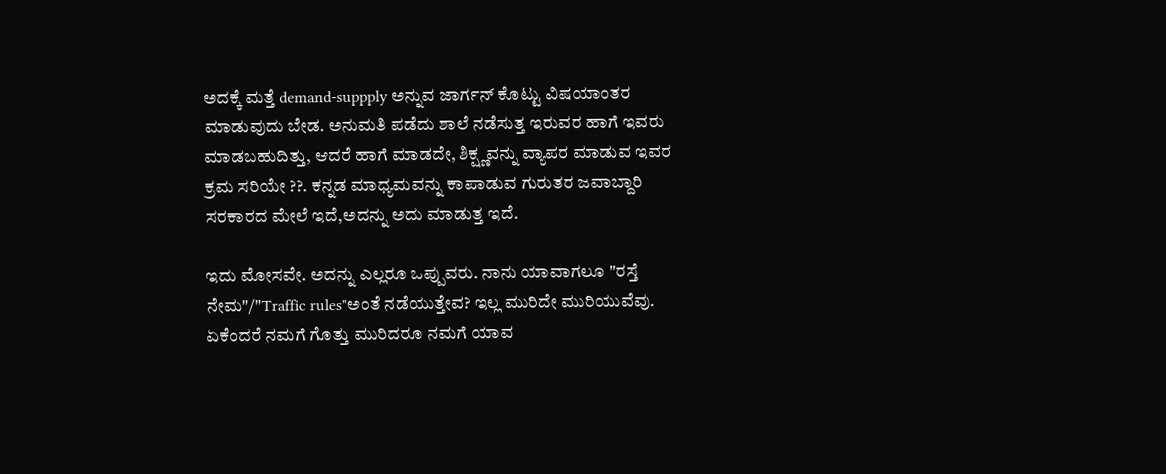ಅದಕ್ಕೆ ಮತ್ತೆ demand-suppply ಅನ್ನುವ ಜಾರ್ಗನ್ ಕೊಟ್ಟು ವಿಷಯಾಂತರ ಮಾಡುವುದು ಬೇಡ. ಅನುಮತಿ ಪಡೆದು ಶಾಲೆ ನಡೆಸುತ್ತ ಇರುವರ ಹಾಗೆ ಇವರು ಮಾಡಬಹುದಿತ್ತು, ಆದರೆ ಹಾಗೆ ಮಾಡದೇ, ಶಿಕ್ಷ್ಣವನ್ನು ವ್ಯಾಪರ ಮಾಡುವ ಇವರ ಕ್ರಮ ಸರಿಯೇ ??. ಕನ್ನಡ ಮಾಧ್ಯಮವನ್ನು ಕಾಪಾಡುವ ಗುರುತರ ಜವಾಬ್ದಾರಿ ಸರಕಾರದ ಮೇಲೆ ಇದೆ,ಅದನ್ನು ಅದು ಮಾಡುತ್ತ ಇದೆ.

ಇದು ಮೋಸವೇ. ಅದನ್ನು ಎಲ್ಲರೂ ಒಪ್ಪುವರು. ನಾನು ಯಾವಾಗಲೂ "ರಸ್ತೆ ನೇಮ"/"Traffic rules"ಅಂತೆ ನಡೆಯುತ್ತೇವ? ಇಲ್ಲ ಮುರಿದೇ ಮುರಿಯುವೆವು. ಏಕೆಂದರೆ ನಮಗೆ ಗೊತ್ತು ಮುರಿದರೂ ನಮಗೆ ಯಾವ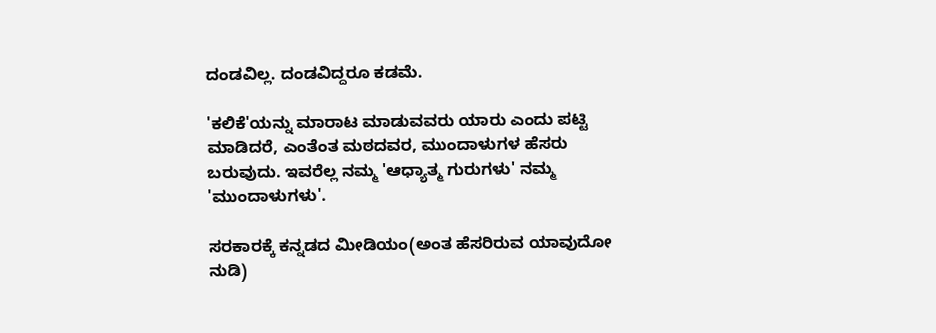ದಂಡವಿಲ್ಲ. ದಂಡವಿದ್ದರೂ ಕಡಮೆ.

'ಕಲಿಕೆ'ಯನ್ನು ಮಾರಾಟ ಮಾಡುವವರು ಯಾರು ಎಂದು ಪಟ್ಟಿ ಮಾಡಿದರೆ, ಎಂತೆಂತ ಮಠದವರ, ಮುಂದಾಳುಗಳ ಹೆಸರು ಬರುವುದು. ಇವರೆಲ್ಲ ನಮ್ಮ 'ಆಧ್ಯಾತ್ಮ ಗುರುಗಳು' ನಮ್ಮ 'ಮುಂದಾಳುಗಳು'.

ಸರಕಾರಕ್ಕೆ ಕನ್ನಡದ ಮೀಡಿಯಂ(ಅಂತ ಹೆಸರಿರುವ ಯಾವುದೋ ನುಡಿ)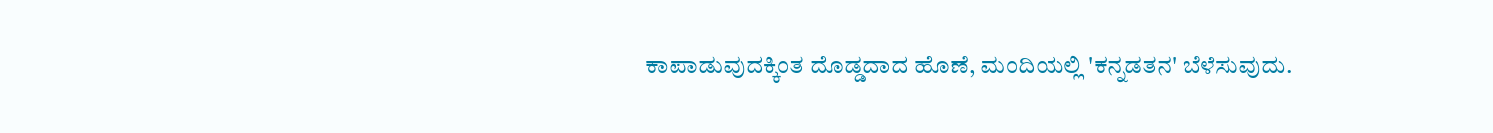ಕಾಪಾಡುವುದಕ್ಕಿಂತ ದೊಡ್ಡದಾದ ಹೊಣೆ, ಮಂದಿಯಲ್ಲಿ 'ಕನ್ನಡತನ' ಬೆಳೆಸುವುದು.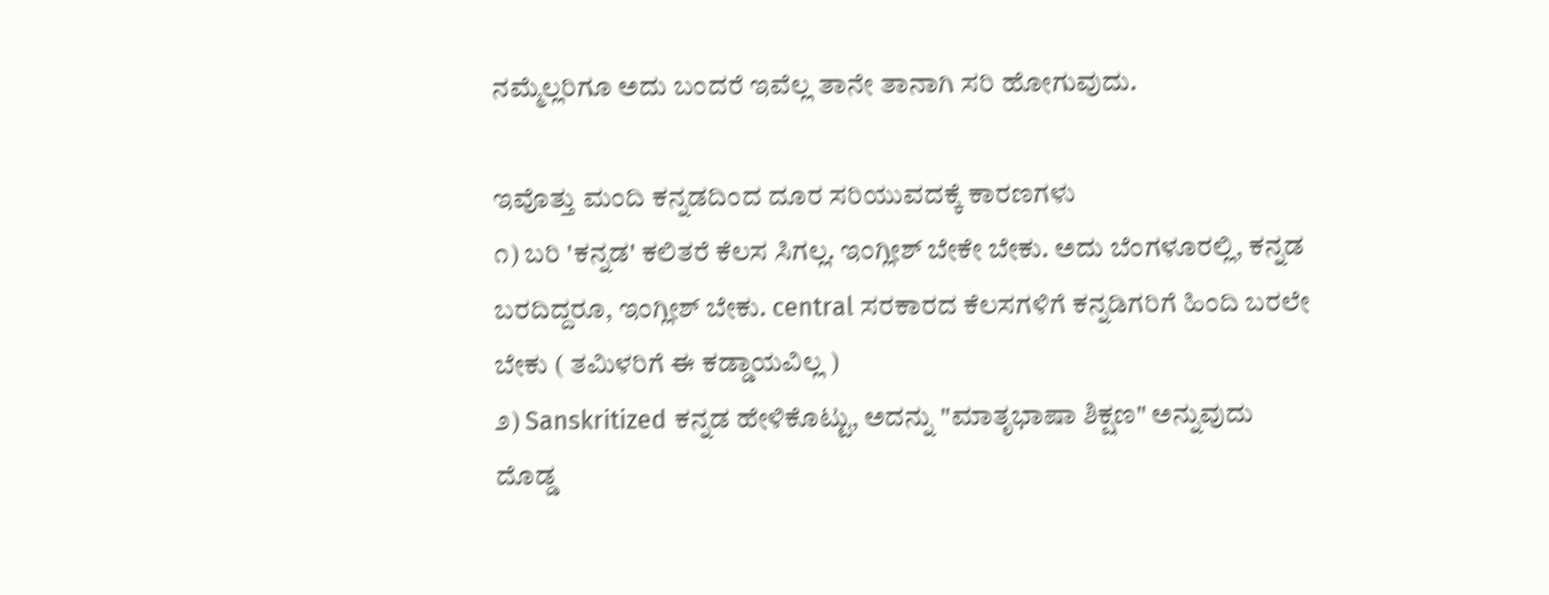ನಮ್ಮೆಲ್ಲರಿಗೂ ಅದು ಬಂದರೆ ಇವೆಲ್ಲ ತಾನೇ ತಾನಾಗಿ ಸರಿ ಹೋಗುವುದು.

ಇವೊತ್ತು ಮಂದಿ ಕನ್ನಡದಿಂದ ದೂರ ಸರಿಯುವದಕ್ಕೆ ಕಾರಣಗಳು
೧) ಬರಿ 'ಕನ್ನಡ' ಕಲಿತರೆ ಕೆಲಸ ಸಿಗಲ್ಲ. ಇಂಗ್ಲೀಶ್ ಬೇಕೇ ಬೇಕು. ಅದು ಬೆಂಗಳೂರಲ್ಲಿ, ಕನ್ನಡ ಬರದಿದ್ದರೂ, ಇಂಗ್ಲೀಶ್ ಬೇಕು. central ಸರಕಾರದ ಕೆಲಸಗಳಿಗೆ ಕನ್ನಡಿಗರಿಗೆ ಹಿಂದಿ ಬರಲೇ ಬೇಕು ( ತಮಿಳರಿಗೆ ಈ ಕಡ್ಡಾಯವಿಲ್ಲ )
೨) Sanskritized ಕನ್ನಡ ಹೇಳಿಕೊಟ್ಟು, ಅದನ್ನು "ಮಾತೃಭಾಷಾ ಶಿಕ್ಷಣ" ಅನ್ನುವುದು ದೊಡ್ಡ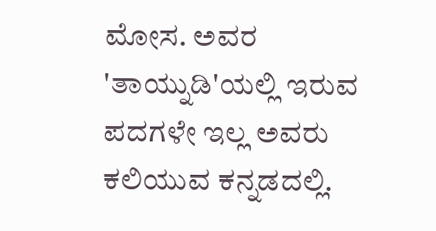ಮೋಸ. ಅವರ 'ತಾಯ್ನುಡಿ'ಯಲ್ಲಿ ಇರುವ ಪದಗಳೇ ಇಲ್ಲ ಅವರು ಕಲಿಯುವ ಕನ್ನಡದಲ್ಲಿ.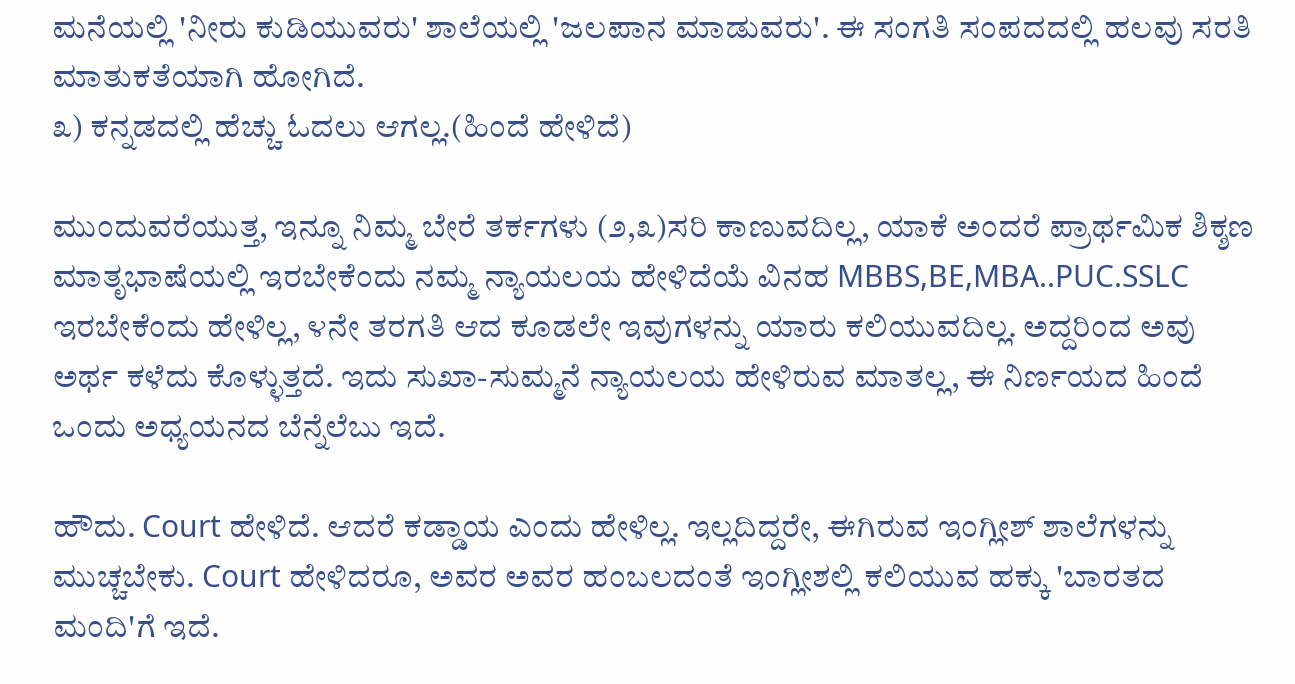ಮನೆಯಲ್ಲಿ 'ನೀರು ಕುಡಿಯುವರು' ಶಾಲೆಯಲ್ಲಿ 'ಜಲಪಾನ ಮಾಡುವರು'. ಈ ಸಂಗತಿ ಸಂಪದದಲ್ಲಿ ಹಲವು ಸರತಿ ಮಾತುಕತೆಯಾಗಿ ಹೋಗಿದೆ.
೩) ಕನ್ನಡದಲ್ಲಿ ಹೆಚ್ಚು ಓದಲು ಆಗಲ್ಲ.(ಹಿಂದೆ ಹೇಳಿದೆ)

ಮುಂದುವರೆಯುತ್ತ, ಇನ್ನೂ ನಿಮ್ಮ ಬೇರೆ ತರ್ಕಗಳು (೨,೩)ಸರಿ ಕಾಣುವದಿಲ್ಲ, ಯಾಕೆ ಅಂದರೆ ಪ್ರಾರ್ಥಮಿಕ ಶಿಕ್ಶಣ ಮಾತೃಭಾಷೆಯಲ್ಲಿ ಇರಬೇಕೆಂದು ನಮ್ಮ ನ್ಯಾಯಲಯ ಹೇಳಿದೆಯೆ ವಿನಹ MBBS,BE,MBA..PUC.SSLC ಇರಬೇಕೆಂದು ಹೇಳಿಲ್ಲ, ೪ನೇ ತರಗತಿ ಆದ ಕೂಡಲೇ ಇವುಗಳನ್ನು ಯಾರು ಕಲಿಯುವದಿಲ್ಲ. ಅದ್ದರಿಂದ ಅವು ಅರ್ಥ ಕಳೆದು ಕೊಳ್ಳುತ್ತದೆ. ಇದು ಸುಖಾ-ಸುಮ್ಮನೆ ನ್ಯಾಯಲಯ ಹೇಳಿರುವ ಮಾತಲ್ಲ, ಈ ನಿರ್ಣಯದ ಹಿಂದೆ ಒಂದು ಅಧ್ಯಯನದ ಬೆನ್ನೆಲೆಬು ಇದೆ.

ಹೌದು. Court ಹೇಳಿದೆ. ಆದರೆ ಕಡ್ಡಾಯ ಎಂದು ಹೇಳಿಲ್ಲ. ಇಲ್ಲದಿದ್ದರೇ, ಈಗಿರುವ ಇಂಗ್ಲೀಶ್ ಶಾಲೆಗಳನ್ನು ಮುಚ್ಚಬೇಕು. Court ಹೇಳಿದರೂ, ಅವರ ಅವರ ಹಂಬಲದಂತೆ ಇಂಗ್ಲೀಶಲ್ಲಿ ಕಲಿಯುವ ಹಕ್ಕು 'ಬಾರತದ ಮಂದಿ'ಗೆ ಇದೆ.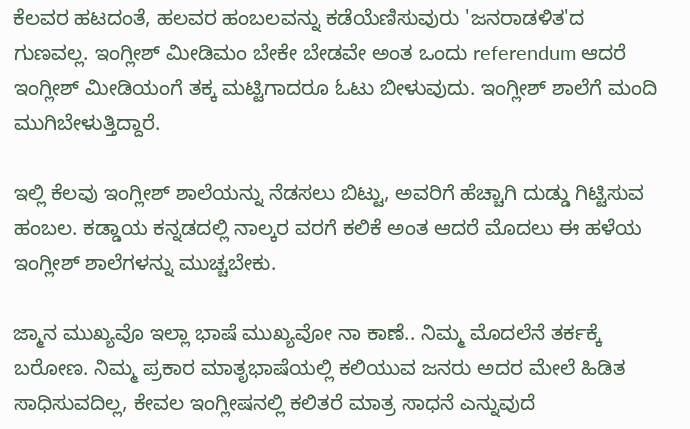ಕೆಲವರ ಹಟದಂತೆ, ಹಲವರ ಹಂಬಲವನ್ನು ಕಡೆಯೆಣಿಸುವುರು 'ಜನರಾಡಳಿತ'ದ ಗುಣವಲ್ಲ. ಇಂಗ್ಲೀಶ್ ಮೀಡಿಮಂ ಬೇಕೇ ಬೇಡವೇ ಅಂತ ಒಂದು referendum ಆದರೆ ಇಂಗ್ಲೀಶ್ ಮೀಡಿಯಂಗೆ ತಕ್ಕ ಮಟ್ಟಿಗಾದರೂ ಓಟು ಬೀಳುವುದು. ಇಂಗ್ಲೀಶ್ ಶಾಲೆಗೆ ಮಂದಿ ಮುಗಿಬೇಳುತ್ತಿದ್ದಾರೆ.

ಇಲ್ಲಿ ಕೆಲವು ಇಂಗ್ಲೀಶ್ ಶಾಲೆಯನ್ನು ನೆಡಸಲು ಬಿಟ್ಟು, ಅವರಿಗೆ ಹೆಚ್ಚಾಗಿ ದುಡ್ಡು ಗಿಟ್ಟಿಸುವ ಹಂಬಲ. ಕಡ್ಡಾಯ ಕನ್ನಡದಲ್ಲಿ ನಾಲ್ಕರ ವರಗೆ ಕಲಿಕೆ ಅಂತ ಆದರೆ ಮೊದಲು ಈ ಹಳೆಯ ಇಂಗ್ಲೀಶ್ ಶಾಲೆಗಳನ್ನು ಮುಚ್ಚಬೇಕು.

ಜ್ಮಾನ ಮುಖ್ಯವೊ ಇಲ್ಲಾ ಭಾಷೆ ಮುಖ್ಯವೋ ನಾ ಕಾಣೆ.. ನಿಮ್ಮ ಮೊದಲೆನೆ ತರ್ಕಕ್ಕೆ ಬರೋಣ. ನಿಮ್ಮ ಪ್ರಕಾರ ಮಾತೃಭಾಷೆಯಲ್ಲಿ ಕಲಿಯುವ ಜನರು ಅದರ ಮೇಲೆ ಹಿಡಿತ ಸಾಧಿಸುವದಿಲ್ಲ, ಕೇವಲ ಇಂಗ್ಲೀಷನಲ್ಲಿ ಕಲಿತರೆ ಮಾತ್ರ ಸಾಧನೆ ಎನ್ನುವುದೆ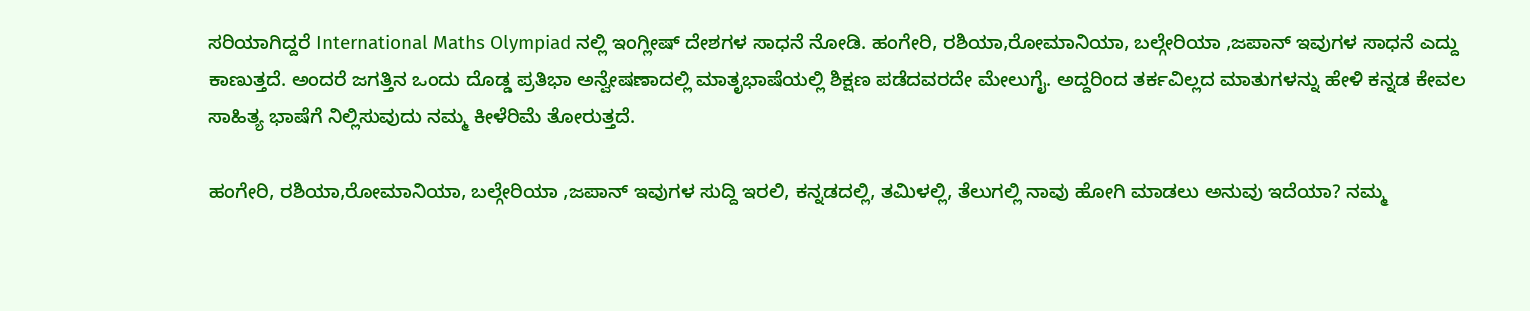ಸರಿಯಾಗಿದ್ದರೆ International Maths Olympiad ನಲ್ಲಿ ಇಂಗ್ಲೀಷ್ ದೇಶಗಳ ಸಾಧನೆ ನೋಡಿ. ಹಂಗೇರಿ, ರಶಿಯಾ,ರೋಮಾನಿಯಾ, ಬಲ್ಗೇರಿಯಾ ,ಜಪಾನ್ ಇವುಗಳ ಸಾಧನೆ ಎದ್ದು ಕಾಣುತ್ತದೆ. ಅಂದರೆ ಜಗತ್ತಿನ ಒಂದು ದೊಡ್ಡ ಪ್ರತಿಭಾ ಅನ್ವೇಷಣಾದಲ್ಲಿ ಮಾತೃಭಾಷೆಯಲ್ಲಿ ಶಿಕ್ಷಣ ಪಡೆದವರದೇ ಮೇಲುಗೈ. ಅದ್ದರಿಂದ ತರ್ಕವಿಲ್ಲದ ಮಾತುಗಳನ್ನು ಹೇಳಿ ಕನ್ನಡ ಕೇವಲ ಸಾಹಿತ್ಯ ಭಾಷೆಗೆ ನಿಲ್ಲಿಸುವುದು ನಮ್ಮ ಕೀಳೆರಿಮೆ ತೋರುತ್ತದೆ.

ಹಂಗೇರಿ, ರಶಿಯಾ,ರೋಮಾನಿಯಾ, ಬಲ್ಗೇರಿಯಾ ,ಜಪಾನ್ ಇವುಗಳ ಸುದ್ದಿ ಇರಲಿ, ಕನ್ನಡದಲ್ಲಿ, ತಮಿಳಲ್ಲಿ, ತೆಲುಗಲ್ಲಿ ನಾವು ಹೋಗಿ ಮಾಡಲು ಅನುವು ಇದೆಯಾ? ನಮ್ಮ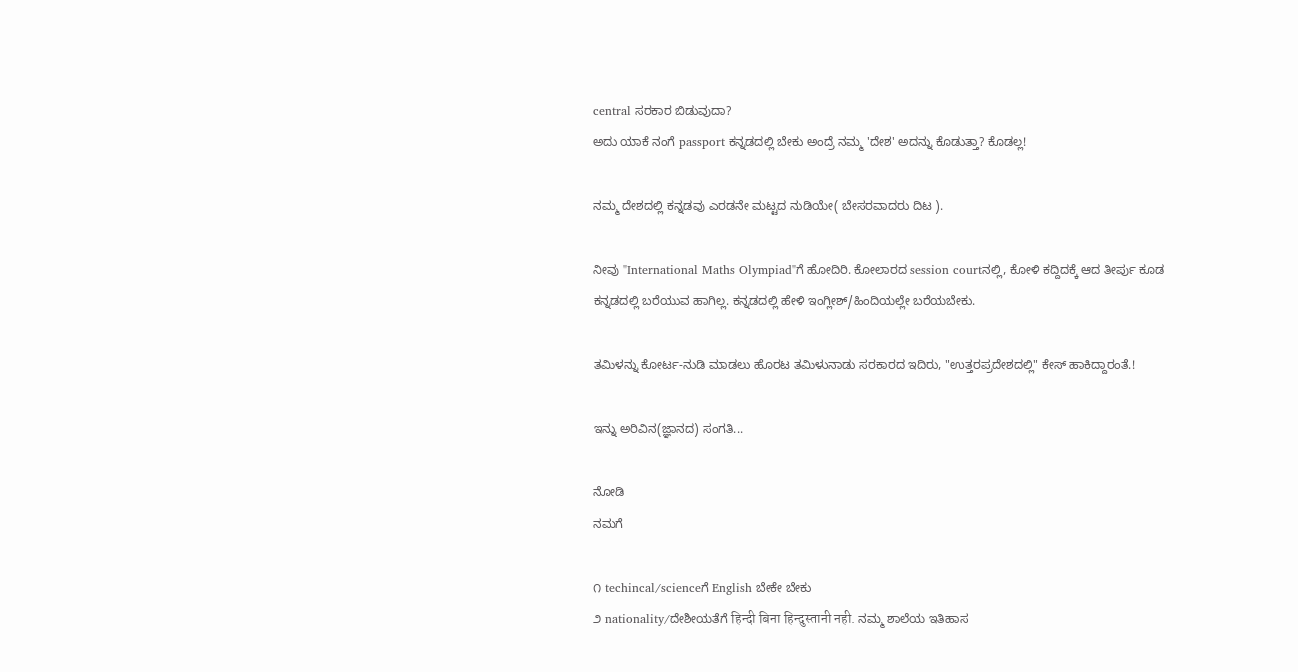central ಸರಕಾರ ಬಿಡುವುದಾ?
ಅದು ಯಾಕೆ ನಂಗೆ passport ಕನ್ನಡದಲ್ಲಿ ಬೇಕು ಅಂದ್ರೆ ನಮ್ಮ 'ದೇಶ' ಅದನ್ನು ಕೊಡುತ್ತಾ? ಕೊಡಲ್ಲ!

ನಮ್ಮ ದೇಶದಲ್ಲಿ ಕನ್ನಡವು ಎರಡನೇ ಮಟ್ಟದ ನುಡಿಯೇ( ಬೇಸರವಾದರು ದಿಟ ).

ನೀವು "International Maths Olympiad"ಗೆ ಹೋದಿರಿ. ಕೋಲಾರದ session courtನಲ್ಲಿ, ಕೋಳಿ ಕದ್ದಿದಕ್ಕೆ ಆದ ತೀರ್ಪು ಕೂಡ ಕನ್ನಡದಲ್ಲಿ ಬರೆಯುವ ಹಾಗಿಲ್ಲ. ಕನ್ನಡದಲ್ಲಿ ಹೇಳಿ ಇಂಗ್ಲೀಶ್/ಹಿಂದಿಯಲ್ಲೇ ಬರೆಯಬೇಕು.

ತಮಿಳನ್ನು ಕೋರ್ಟ-ನುಡಿ ಮಾಡಲು ಹೊರಟ ತಮಿಳುನಾಡು ಸರಕಾರದ ಇದಿರು, "ಉತ್ತರಪ್ರದೇಶದಲ್ಲಿ" ಕೇಸ್ ಹಾಕಿದ್ದಾರಂತೆ.!

ಇನ್ನು ಅರಿವಿನ(ಜ್ಞಾನದ) ಸಂಗತಿ...

ನೋಡಿ
ನಮಗೆ

೧ techincal/scienceಗೆ English ಬೇಕೇ ಬೇಕು
೨ nationality/ದೇಶೀಯತೆಗೆ हिन्दी बिना हिन्दुस्तानी नही. ನಮ್ಮ ಶಾಲೆಯ ಇತಿಹಾಸ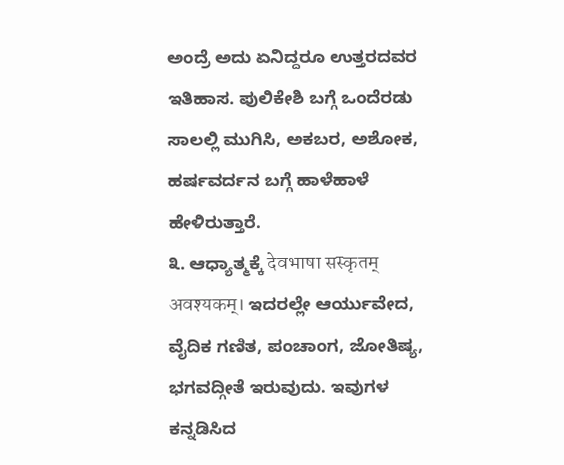ಅಂದ್ರೆ ಅದು ಏನಿದ್ದರೂ ಉತ್ತರದವರ ಇತಿಹಾಸ. ಪುಲಿಕೇಶಿ ಬಗ್ಗೆ ಒಂದೆರಡು ಸಾಲಲ್ಲಿ ಮುಗಿಸಿ, ಅಕಬರ, ಅಶೋಕ, ಹರ್ಷವರ್ದನ ಬಗ್ಗೆ ಹಾಳೆಹಾಳೆ ಹೇಳಿರುತ್ತಾರೆ.
೩. ಆಧ್ಯಾತ್ಮಕ್ಕೆ देवभाषा सस्कृतम् अवश्यकम्। ಇದರಲ್ಲೇ ಆರ್ಯುವೇದ, ವೈದಿಕ ಗಣಿತ, ಪಂಚಾಂಗ, ಜೋತಿಷ್ಯ, ಭಗವದ್ಗೀತೆ ಇರುವುದು. ಇವುಗಳ ಕನ್ನಡಿಸಿದ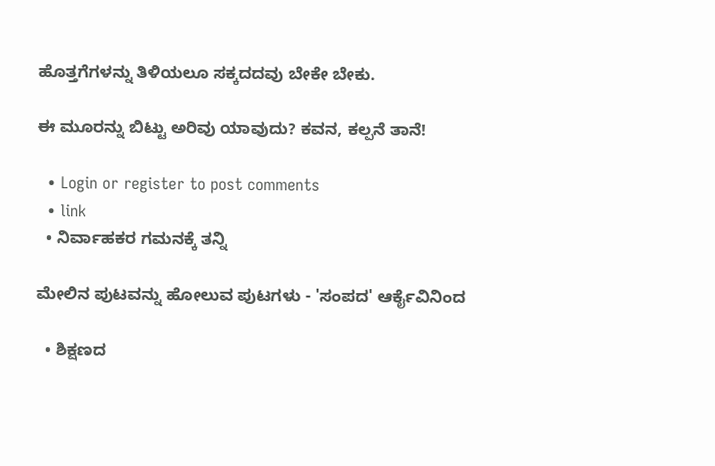ಹೊತ್ತಗೆಗಳನ್ನು ತಿಳಿಯಲೂ ಸಕ್ಕದದವು ಬೇಕೇ ಬೇಕು.

ಈ ಮೂರನ್ನು ಬಿಟ್ಟು ಅರಿವು ಯಾವುದು? ಕವನ, ಕಲ್ಪನೆ ತಾನೆ!

  • Login or register to post comments
  • link
  • ನಿರ್ವಾಹಕರ ಗಮನಕ್ಕೆ ತನ್ನಿ

ಮೇಲಿನ ಪುಟವನ್ನು ಹೋಲುವ ಪುಟಗಳು - 'ಸಂಪದ' ಆರ್ಕೈವಿನಿಂದ

  • ಶಿಕ್ಷಣದ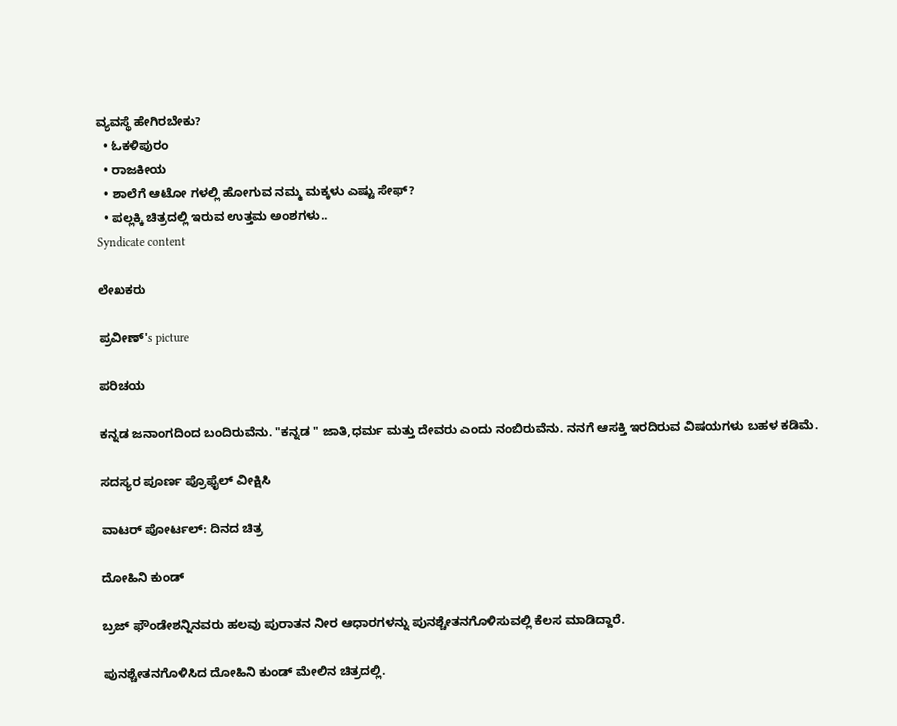ವ್ಯವಸ್ಥೆ ಹೇಗಿರಬೇಕು?
  • ಓಕಳಿಪುರಂ
  • ರಾಜಕೀಯ
  • ಶಾಲೆಗೆ ಆಟೋ ಗಳಲ್ಲಿ ಹೋಗುವ ನಮ್ಮ ಮಕ್ಕಳು ಎಷ್ಟು ಸೇಫ್?
  • ಪಲ್ಲಕ್ಕಿ ಚಿತ್ರದಲ್ಲಿ ಇರುವ ಉತ್ತಮ ಅಂಶಗಳು..
Syndicate content

ಲೇಖಕರು

ಪ್ರವೀಣ್'s picture

ಪರಿಚಯ

ಕನ್ನಡ ಜನಾಂಗದಿಂದ ಬಂದಿರುವೆನು. "ಕನ್ನಡ " ಜಾತಿ,ಧರ್ಮ ಮತ್ತು ದೇವರು ಎಂದು ನಂಬಿರುವೆನು. ನನಗೆ ಆಸಕ್ತಿ ಇರದಿರುವ ವಿಷಯಗಳು ಬಹಳ ಕಡಿಮೆ.

ಸದಸ್ಯರ ಪೂರ್ಣ ಪ್ರೊಫೈಲ್ ವೀಕ್ಷಿಸಿ

ವಾಟರ್ ಪೋರ್ಟಲ್: ದಿನದ ಚಿತ್ರ

ದೋಹಿನಿ ಕುಂಡ್

ಬ್ರಜ್ ಫೌಂಡೇಶನ್ನಿನವರು ಹಲವು ಪುರಾತನ ನೀರ ಆಧಾರಗಳನ್ನು ಪುನಶ್ಚೇತನಗೊಳಿಸುವಲ್ಲಿ ಕೆಲಸ ಮಾಡಿದ್ದಾರೆ.

ಪುನಶ್ಚೇತನಗೊಳಿಸಿದ ದೋಹಿನಿ ಕುಂಡ್ ಮೇಲಿನ ಚಿತ್ರದಲ್ಲಿ.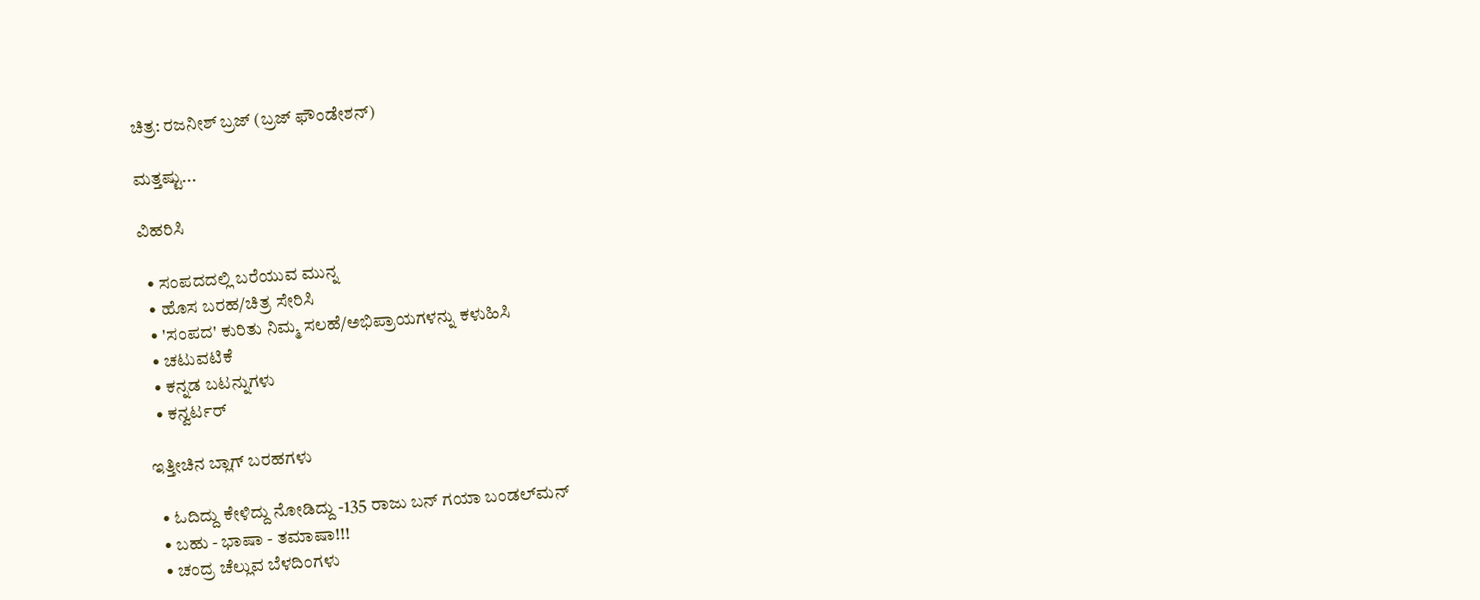ಚಿತ್ರ: ರಜನೀಶ್ ಬ್ರಜ್ (ಬ್ರಜ್ ಫೌಂಡೇಶನ್)

ಮತ್ತಷ್ಟು...

ವಿಹರಿಸಿ

  • ಸಂಪದದಲ್ಲಿ ಬರೆಯುವ ಮುನ್ನ
  • ಹೊಸ ಬರಹ/ಚಿತ್ರ ಸೇರಿಸಿ
  • 'ಸಂಪದ' ಕುರಿತು ನಿಮ್ಮ ಸಲಹೆ/ಅಭಿಪ್ರಾಯಗಳನ್ನು ಕಳುಹಿಸಿ
  • ಚಟುವಟಿಕೆ
  • ಕನ್ನಡ ಬಟನ್ನುಗಳು
  • ಕನ್ವರ್ಟರ್

ಇತ್ತೀಚಿನ ಬ್ಲಾಗ್ ಬರಹಗಳು

  • ಓದಿದ್ದು ಕೇಳಿದ್ದು ನೋಡಿದ್ದು -135 ರಾಜು ಬನ್ ಗಯಾ ಬಂಡಲ್‌ಮನ್
  • ಬಹು - ಭಾಷಾ - ತಮಾಷಾ!!!
  • ಚಂದ್ರ ಚೆಲ್ಲುವ ಬೆಳದಿಂಗಳು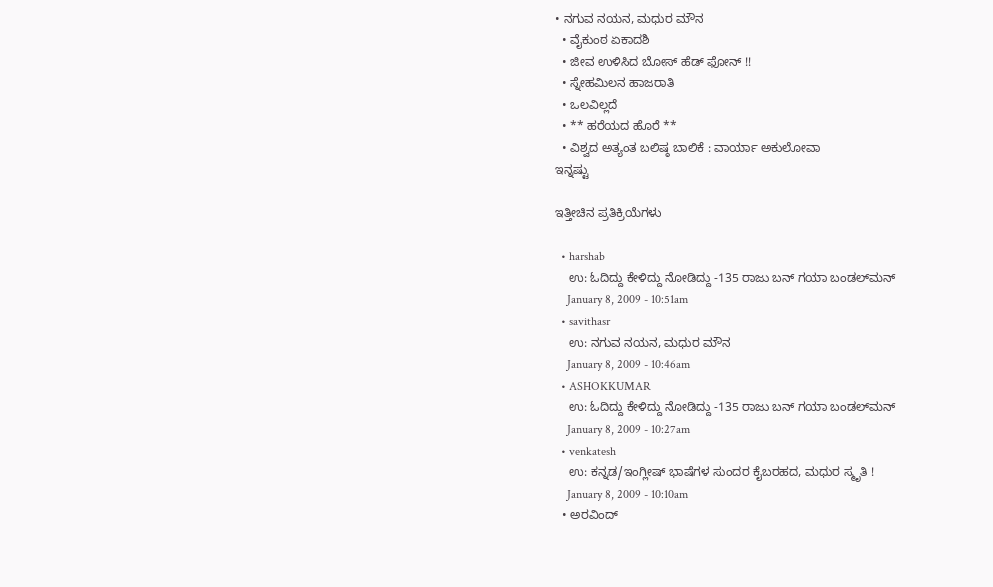• ನಗುವ ನಯನ, ಮಧುರ ಮೌನ
  • ವೈಕುಂಠ ಏಕಾದಶಿ
  • ಜೀವ ಉಳಿಸಿದ ಬೋಸ್ ಹೆಡ್ ಫೋನ್ !!
  • ಸ್ನೇಹಮಿಲನ ಹಾಜರಾತಿ
  • ಒಲವಿಲ್ಲದೆ
  • ** ಹರೆಯದ ಹೊರೆ **
  • ವಿಶ್ವದ ಅತ್ಯಂತ ಬಲಿಷ್ಠ ಬಾಲಿಕೆ : ವಾರ್ಯಾ ಅಕುಲೋವಾ
ಇನ್ನಷ್ಟು

ಇತ್ತೀಚಿನ ಪ್ರತಿಕ್ರಿಯೆಗಳು

  • harshab
    ಉ: ಓದಿದ್ದು ಕೇಳಿದ್ದು ನೋಡಿದ್ದು -135 ರಾಜು ಬನ್ ಗಯಾ ಬಂಡಲ್‌ಮನ್
    January 8, 2009 - 10:51am
  • savithasr
    ಉ: ನಗುವ ನಯನ, ಮಧುರ ಮೌನ
    January 8, 2009 - 10:46am
  • ASHOKKUMAR
    ಉ: ಓದಿದ್ದು ಕೇಳಿದ್ದು ನೋಡಿದ್ದು -135 ರಾಜು ಬನ್ ಗಯಾ ಬಂಡಲ್‌ಮನ್
    January 8, 2009 - 10:27am
  • venkatesh
    ಉ: ಕನ್ನಡ/ಇಂಗ್ಲೀಷ್ ಭಾಷೆಗಳ ಸುಂದರ ಕೈಬರಹದ, ಮಧುರ ಸ್ಮೃತಿ !
    January 8, 2009 - 10:10am
  • ಅರವಿಂದ್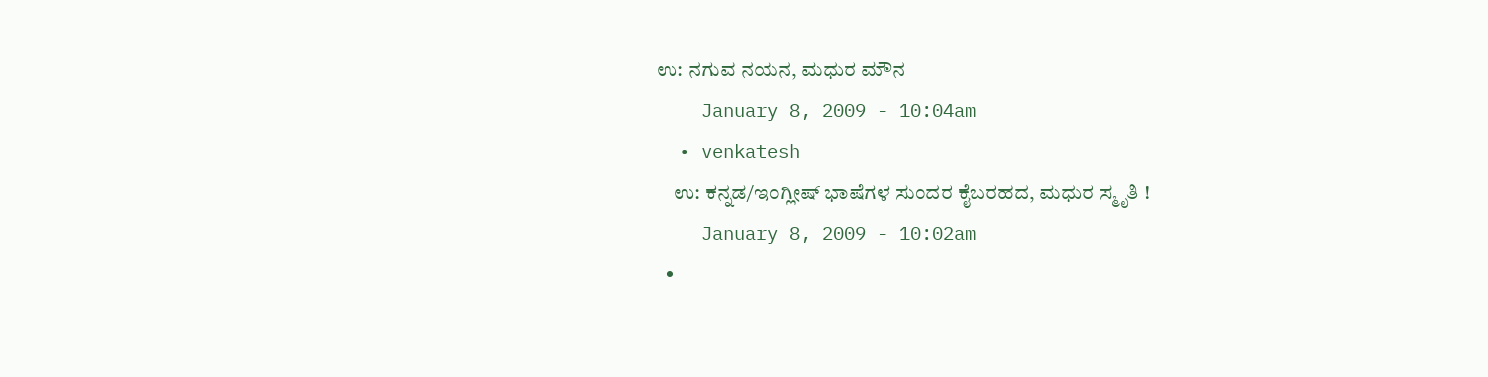ಉ: ನಗುವ ನಯನ, ಮಧುರ ಮೌನ
    January 8, 2009 - 10:04am
  • venkatesh
    ಉ: ಕನ್ನಡ/ಇಂಗ್ಲೀಷ್ ಭಾಷೆಗಳ ಸುಂದರ ಕೈಬರಹದ, ಮಧುರ ಸ್ಮೃತಿ !
    January 8, 2009 - 10:02am
  •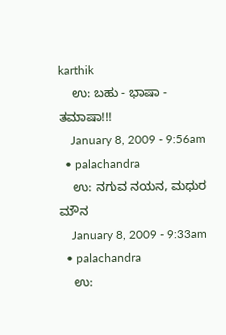karthik
    ಉ: ಬಹು - ಭಾಷಾ - ತಮಾಷಾ!!!
    January 8, 2009 - 9:56am
  • palachandra
    ಉ: ನಗುವ ನಯನ, ಮಧುರ ಮೌನ
    January 8, 2009 - 9:33am
  • palachandra
    ಉ: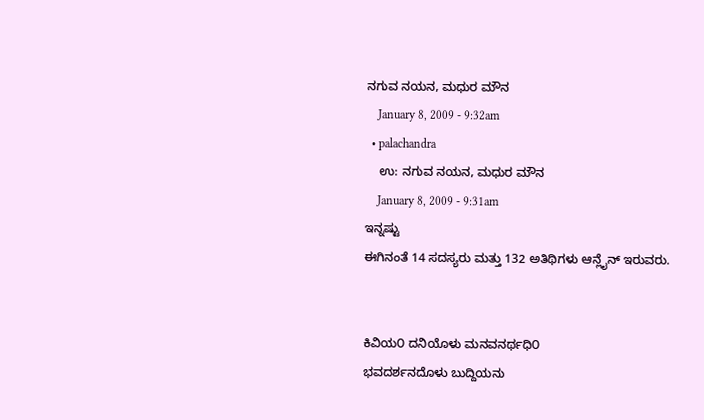ನಗುವ ನಯನ, ಮಧುರ ಮೌನ
    January 8, 2009 - 9:32am
  • palachandra
    ಉ: ನಗುವ ನಯನ, ಮಧುರ ಮೌನ
    January 8, 2009 - 9:31am
ಇನ್ನಷ್ಟು
ಈಗಿನಂತೆ 14 ಸದಸ್ಯರು ಮತ್ತು 132 ಅತಿಥಿಗಳು ಆನ್ಲೈನ್ ಇರುವರು.


ಕಿವಿಯ೦ ದನಿಯೊಳು ಮನವನರ್ಥಧಿ೦
ಭವದರ್ಶನದೊಳು ಬುದ್ದಿಯನು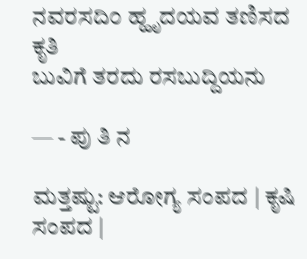ನವರಸದಿ೦ ಹ್ಹೃದಯವ ತಣಿಸದ ಕೃತಿ
ಬುವಿಗೆ ತರದು ರಸಬುದ್ದಿಯನು

— - ಪು ತಿ ನ

ಮತ್ತಷ್ಟು: ಆರೋಗ್ಯ ಸಂಪದ | ಕೃಷಿ ಸಂಪದ |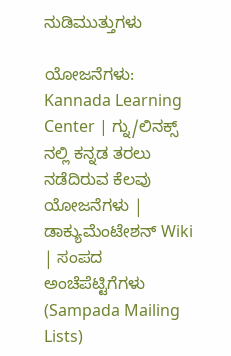ನುಡಿಮುತ್ತುಗಳು

ಯೋಜನೆಗಳು: Kannada Learning Center | ಗ್ನು/ಲಿನಕ್ಸ್ ನಲ್ಲಿ ಕನ್ನಡ ತರಲು ನಡೆದಿರುವ ಕೆಲವು ಯೋಜನೆಗಳು | ಡಾಕ್ಯುಮೆಂಟೇಶನ್ Wiki | ಸಂಪದ ಅಂಚೆಪೆಟ್ಟಿಗೆಗಳು (Sampada Mailing Lists)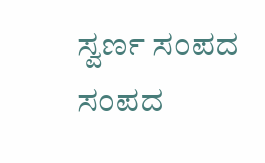ಸ್ವರ್ಣ ಸಂಪದ ಸಂಪದ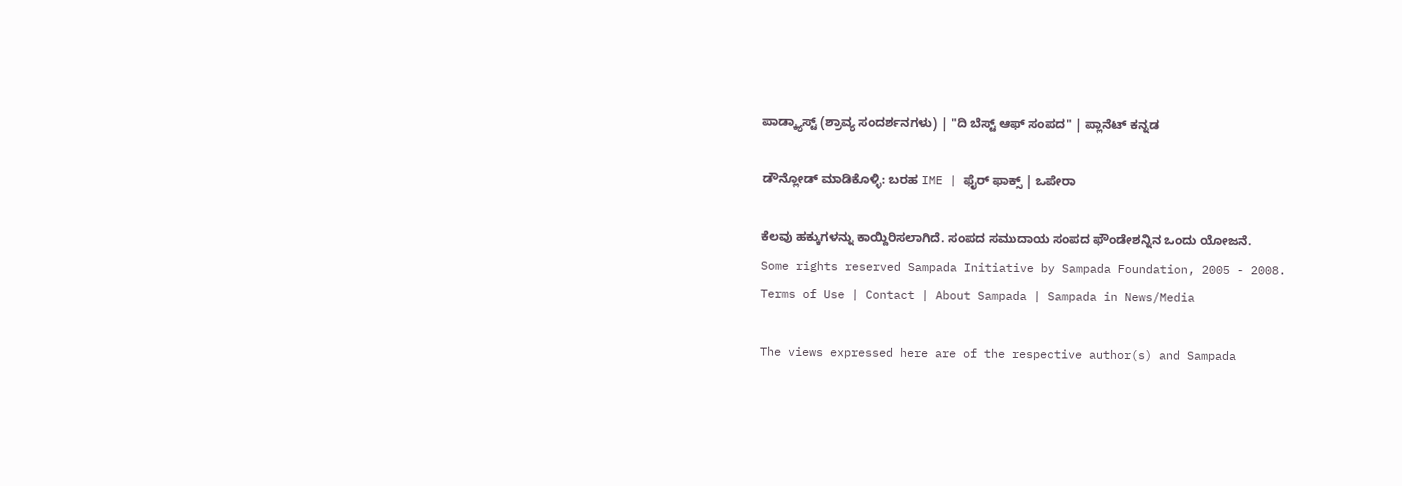ಪಾಡ್ಕ್ಯಾಸ್ಟ್ (ಶ್ರಾವ್ಯ ಸಂದರ್ಶನಗಳು) | "ದಿ ಬೆಸ್ಟ್ ಆಫ್ ಸಂಪದ" | ಪ್ಲಾನೆಟ್ ಕನ್ನಡ

ಡೌನ್ಲೋಡ್ ಮಾಡಿಕೊಳ್ಳಿ: ಬರಹ IME | ಫೈರ್ ಫಾಕ್ಸ್ | ಒಪೇರಾ

ಕೆಲವು ಹಕ್ಕುಗಳನ್ನು ಕಾಯ್ದಿರಿಸಲಾಗಿದೆ. ಸಂಪದ ಸಮುದಾಯ ಸಂಪದ ಫೌಂಡೇಶನ್ನಿನ ಒಂದು ಯೋಜನೆ.
Some rights reserved Sampada Initiative by Sampada Foundation, 2005 - 2008.
Terms of Use | Contact | About Sampada | Sampada in News/Media

The views expressed here are of the respective author(s) and Sampada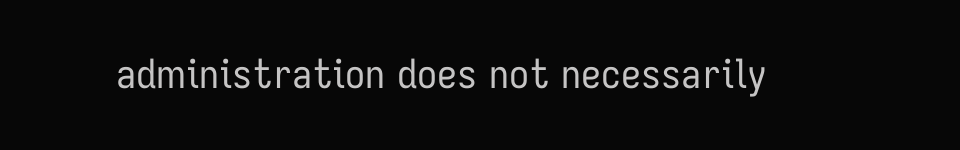administration does not necessarily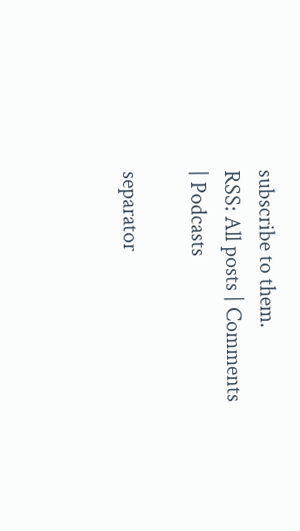subscribe to them.
RSS: All posts | Comments | Podcasts

separator